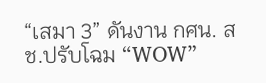“เสมา 3” ดันงาน กศน. สช.ปรับโฉม “WOW”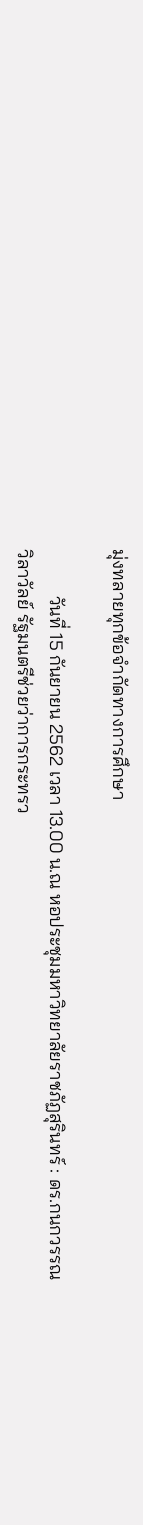มุ่งทลายทุกข้อจำกัดทางการศึกษา

          วันที่ 15 กันยายน 2562 เวลา 13.00 น.ณ หอประชุมมหาวิทยาลัยราชภัฏสุรินทร์ : ดร.กนกวรรณ วิลาวัลย์ รัฐมนตรีช่วยว่าการกระทรว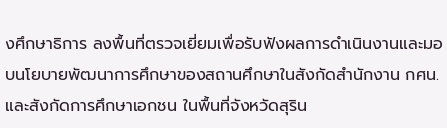งศึกษาธิการ ลงพื้นที่ตรวจเยี่ยมเพื่อรับฟังผลการดำเนินงานและมอบนโยบายพัฒนาการศึกษาของสถานศึกษาในสังกัดสำนักงาน กศน.และสังกัดการศึกษาเอกชน ในพื้นที่จังหวัดสุริน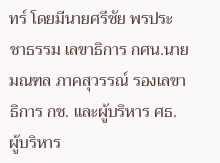ทร์ โดยมีนายศรีชัย พรประชาธรรม เลขาธิการ กศน.นายมณฑล ภาคสุวรรณ์ รองเลขาธิการ กช. และผู้บริหาร ศธ. ผู้บริหาร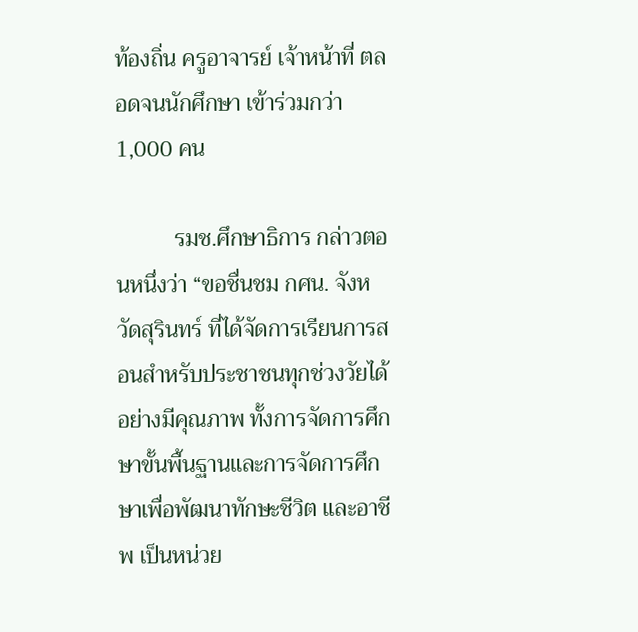ท้องถิ่น ครูอาจารย์ เจ้าหน้าที่ ตลอดจนนักศึกษา เข้าร่วมกว่า 1,000 คน

          รมช.ศึกษาธิการ กล่าวตอนหนึ่งว่า “ขอชื่นชม กศน. จังหวัดสุรินทร์ ที่ได้จัดการเรียนการสอนสำหรับประชาชนทุกช่วงวัยได้อย่างมีคุณภาพ ทั้งการจัดการศึกษาขั้นพื้นฐานและการจัดการศึกษาเพื่อพัฒนาทักษะชีวิต และอาชีพ เป็นหน่วย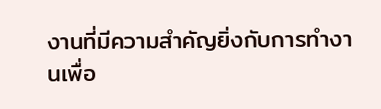งานที่มีความสำคัญยิ่งกับการทำงานเพื่อ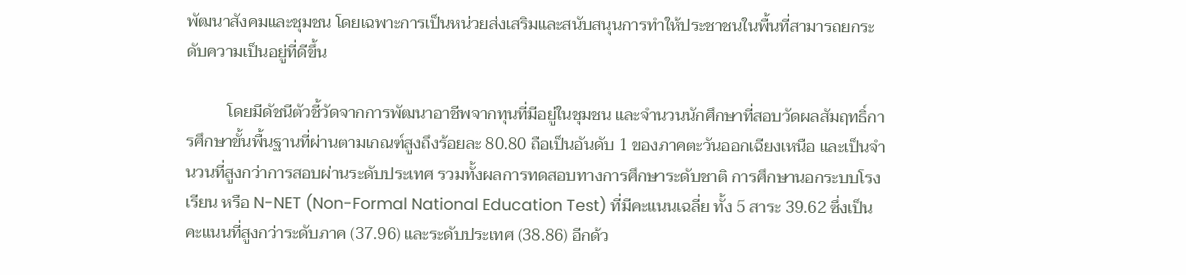พัฒนาสังคมและชุมชน โดยเฉพาะการเป็นหน่วยส่งเสริมและสนับสนุนการทำให้ประชาชนในพื้นที่สามารถยกระดับความเป็นอยู่ที่ดีขึ้น

          โดยมีดัชนีตัวชี้วัดจากการพัฒนาอาชีพจากทุนที่มีอยู่ในชุมชน และจำนวนนักศึกษาที่สอบวัดผลสัมฤทธิ์การศึกษาขั้นพื้นฐานที่ผ่านตามเกณฑ์สูงถึงร้อยละ 80.80 ถือเป็นอันดับ 1 ของภาคตะวันออกเฉียงเหนือ และเป็นจำนวนที่สูงกว่าการสอบผ่านระดับประเทศ รวมทั้งผลการทดสอบทางการศึกษาระดับชาติ การศึกษานอกระบบโรงเรียน หรือ N-NET (Non-Formal National Education Test) ที่มีคะแนนเฉลี่ย ทั้ง 5 สาระ 39.62 ซึ่งเป็นคะแนนที่สูงกว่าระดับภาค (37.96) และระดับประเทศ (38.86) อีกด้ว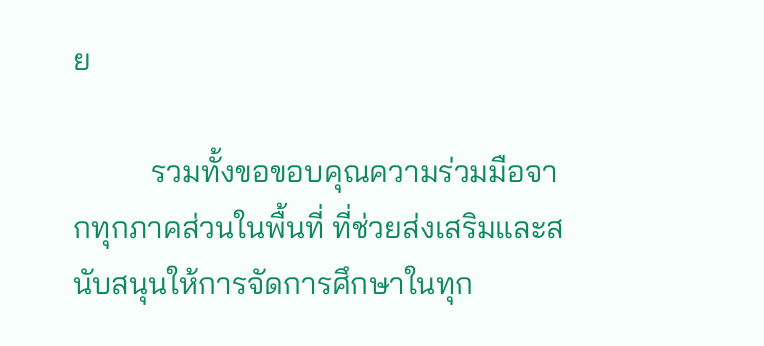ย

          รวมทั้งขอขอบคุณความร่วมมือจากทุกภาคส่วนในพื้นที่ ที่ช่วยส่งเสริมและสนับสนุนให้การจัดการศึกษาในทุก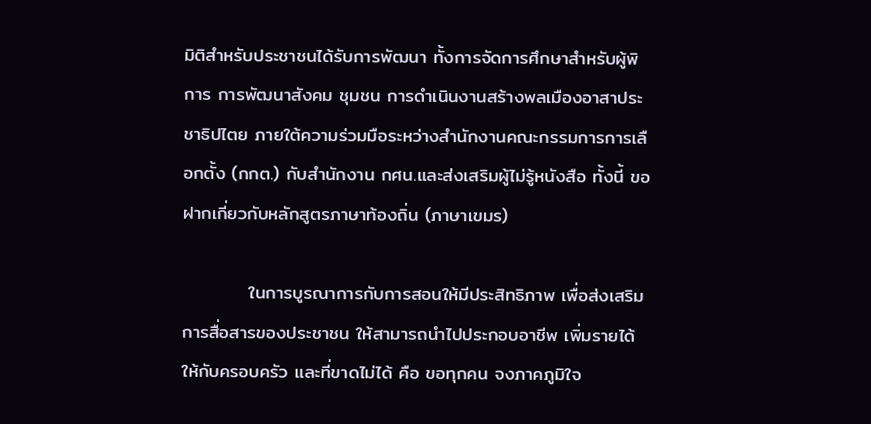มิติสำหรับประชาชนได้รับการพัฒนา ทั้งการจัดการศึกษาสำหรับผู้พิการ การพัฒนาสังคม ชุมชน การดำเนินงานสร้างพลเมืองอาสาประชาธิปไตย ภายใต้ความร่วมมือระหว่างสำนักงานคณะกรรมการการเลือกตั้ง (กกต.) กับสำนักงาน กศน.และส่งเสริมผู้ไม่รู้หนังสือ ทั้งนี้ ขอฝากเกี่ยวกับหลักสูตรภาษาท้องถิ่น (ภาษาเขมร)

          ในการบูรณาการกับการสอนให้มีประสิทธิภาพ เพื่อส่งเสริมการสื่อสารของประชาชน ให้สามารถนำไปประกอบอาชีพ เพิ่มรายได้ให้กับครอบครัว และที่ขาดไม่ได้ คือ ขอทุกคน จงภาคภูมิใจ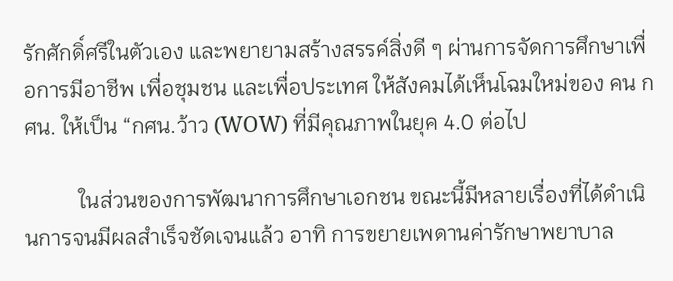รักศักดิ์ศรีในตัวเอง และพยายามสร้างสรรค์สิ่งดี ๆ ผ่านการจัดการศึกษาเพื่อการมีอาชีพ เพื่อชุมชน และเพื่อประเทศ ให้สังคมได้เห็นโฉมใหม่ของ คน กศน. ให้เป็น “กศน.ว้าว (WOW) ที่มีคุณภาพในยุค 4.0 ต่อไป

          ในส่วนของการพัฒนาการศึกษาเอกชน ขณะนี้มีหลายเรื่องที่ได้ดำเนินการจนมีผลสำเร็จชัดเจนแล้ว อาทิ การขยายเพดานค่ารักษาพยาบาล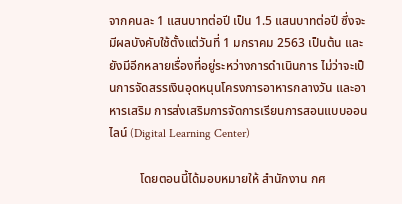จากคนละ 1 แสนบาทต่อปี เป็น 1.5 แสนบาทต่อปี ซึ่งจะมีผลบังคับใช้ตั้งแต่วันที่ 1 มกราคม 2563 เป็นต้น และยังมีอีกหลายเรื่องที่อยู่ระหว่างการดำเนินการ ไม่ว่าจะเป็นการจัดสรรเงินอุดหนุนโครงการอาหารกลางวัน และอาหารเสริม การส่งเสริมการจัดการเรียนการสอนแบบออนไลน์ (Digital Learning Center)

          โดยตอนนี้ได้มอบหมายให้ สำนักงาน กศ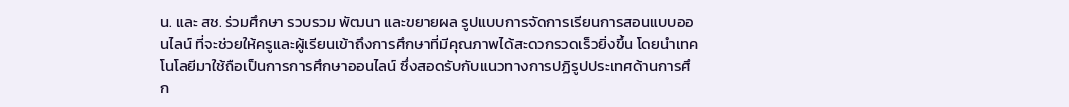น. และ สช. ร่วมศึกษา รวบรวม พัฒนา และขยายผล รูปแบบการจัดการเรียนการสอนแบบออนไลน์ ที่จะช่วยให้ครูและผู้เรียนเข้าถึงการศึกษาที่มีคุณภาพได้สะดวกรวดเร็วยิ่งขึ้น โดยนำเทคโนโลยีมาใช้ถือเป็นการการศึกษาออนไลน์ ซึ่งสอดรับกับแนวทางการปฏิรูปประเทศด้านการศึก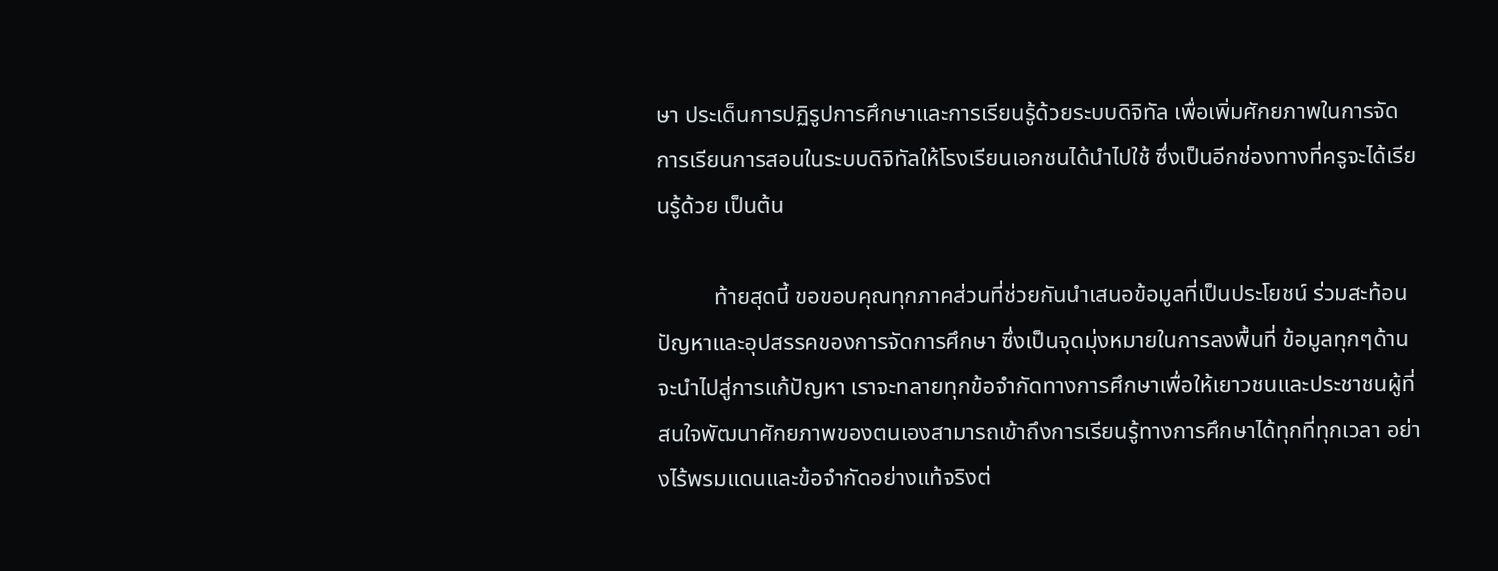ษา ประเด็นการปฏิรูปการศึกษาและการเรียนรู้ด้วยระบบดิจิทัล เพื่อเพิ่มศักยภาพในการจัดการเรียนการสอนในระบบดิจิทัลให้โรงเรียนเอกชนได้นำไปใช้ ซึ่งเป็นอีกช่องทางที่ครูจะได้เรียนรู้ด้วย เป็นต้น

          ท้ายสุดนี้ ขอขอบคุณทุกภาคส่วนที่ช่วยกันนำเสนอข้อมูลที่เป็นประโยชน์ ร่วมสะท้อนปัญหาและอุปสรรคของการจัดการศึกษา ซึ่งเป็นจุดมุ่งหมายในการลงพื้นที่ ข้อมูลทุกๆด้าน จะนำไปสู่การแก้ปัญหา เราจะทลายทุกข้อจำกัดทางการศึกษาเพื่อให้เยาวชนและประชาชนผู้ที่สนใจพัฒนาศักยภาพของตนเองสามารถเข้าถึงการเรียนรู้ทางการศึกษาได้ทุกที่ทุกเวลา อย่างไร้พรมแดนและข้อจำกัดอย่างแท้จริงต่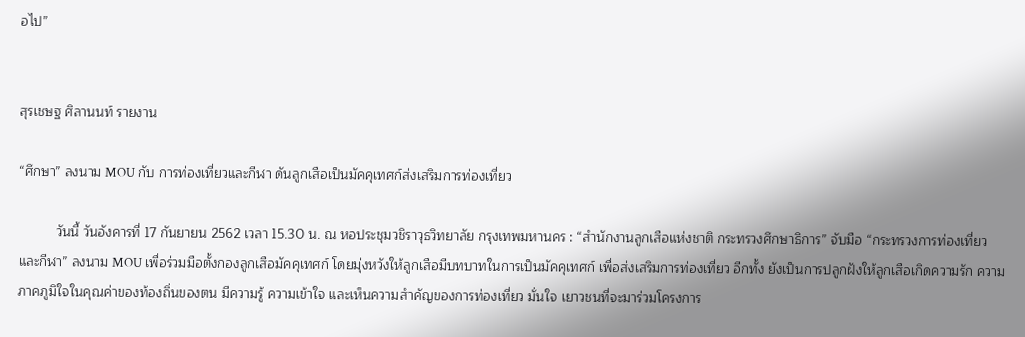อไป”


สุรเชษฐ ศิลานนท์ รายงาน

“ศึกษา” ลงนาม MOU กับ การท่องเที่ยวและกีฬา ดันลูกเสือเป็นมัคคุเทศก์ส่งเสริมการท่องเที่ยว

          วันนี้ วันอังคารที่ 17 กันยายน 2562 เวลา 15.30 น. ณ หอประชุมวชิราวุธวิทยาลัย กรุงเทพมหานคร : “สำนักงานลูกเสือแห่งชาติ กระทรวงศึกษาธิการ” จับมือ “กระทรวงการท่องเที่ยวและกีฬา” ลงนาม MOU เพื่อร่วมมือตั้งกองลูกเสือมัคคุเทศก์ โดยมุ่งหวังให้ลูกเสือมีบทบาทในการเป็นมัคคุเทศก์ เพื่อส่งเสริมการท่องเที่ยว อีกทั้ง ยังเป็นการปลูกฝังให้ลูกเสือเกิดความรัก ความภาคภูมิใจในคุณค่าของท้องถิ่นของตน มีความรู้ ความเข้าใจ และเห็นความสำคัญของการท่องเที่ยว มั่นใจ เยาวชนที่จะมาร่วมโครงการ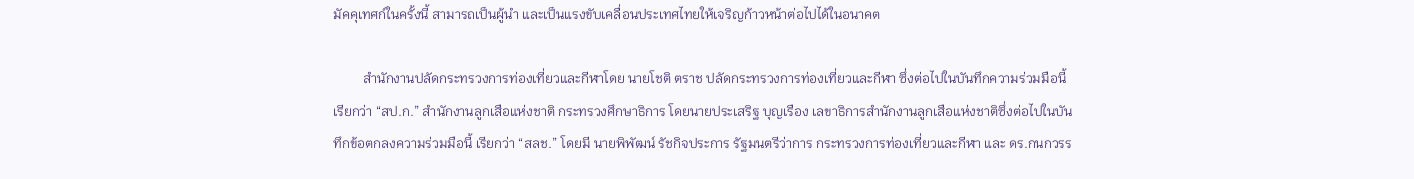มัคคุเทศก์ในครั้งนี้ สามารถเป็นผู้นำ และเป็นแรงขับเคลื่อนประเทศไทยให้เจริญก้าวหน้าต่อไปได้ในอนาคต

         สำนักงานปลัดกระทรวงการท่องเที่ยวและกีฬาโดย นายโชติ ตราช ปลัดกระทรวงการท่องเที่ยวและกีฬา ซึ่งต่อไปในบันทึกความร่วมมือนี้ เรียกว่า “สป.ก.” สำนักงานลูกเสือแห่งชาติ กระทรวงศึกษาธิการ โดยนายประเสริฐ บุญเรือง เลขาธิการสำนักงานลูกเสือแห่งชาติซึ่งต่อไปในบันทึกข้อตกลงความร่วมมือนี้ เรียกว่า “สลช.” โดยมี นายพิพัฒน์ รัชกิจประการ รัฐมนตรีว่าการ กระทรวงการท่องเที่ยวและกีฬา และ ดร.กนกวรร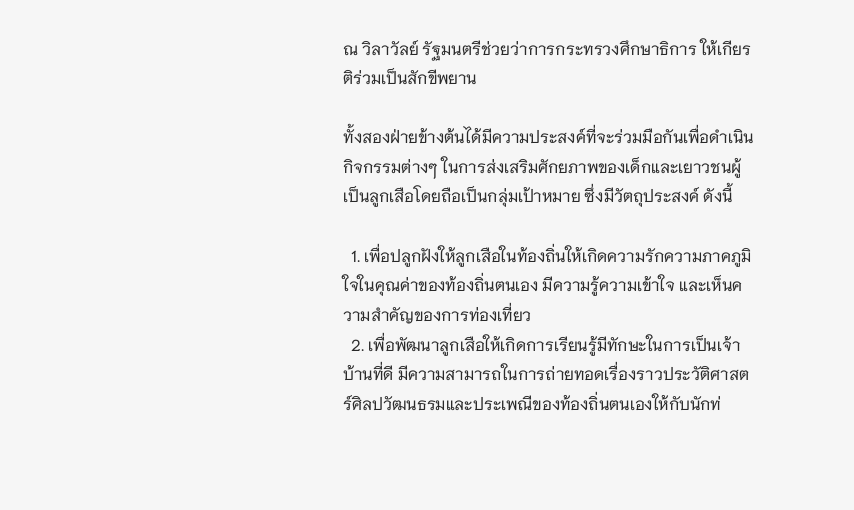ณ วิลาวัลย์ รัฐมนตรีช่วยว่าการกระทรวงศึกษาธิการ ให้เกียรติร่วมเป็นสักขีพยาน

ทั้งสองฝ่ายข้างต้นได้มีความประสงค์ที่จะร่วมมือกันเพื่อดำเนินกิจกรรมต่างๆ ในการส่งเสริมศักยภาพของเด็กและเยาวชนผู้เป็นลูกเสือโดยถือเป็นกลุ่มเป้าหมาย ซึ่งมีวัตถุประสงค์ ดังนี้

  1. เพื่อปลูกฝังให้ลูกเสือในท้องถิ่นให้เกิดความรักความภาคภูมิใจในคุณค่าของท้องถิ่นตนเอง มีความรู้ความเข้าใจ และเห็นความสำคัญของการท่องเที่ยว
  2. เพื่อพัฒนาลูกเสือให้เกิดการเรียนรู้มีทักษะในการเป็นเจ้าบ้านที่ดี มีความสามารถในการถ่ายทอดเรื่องราวประวัติศาสตร์ศิลปวัฒนธรมและประเพณีของท้องถิ่นตนเองให้กับนักท่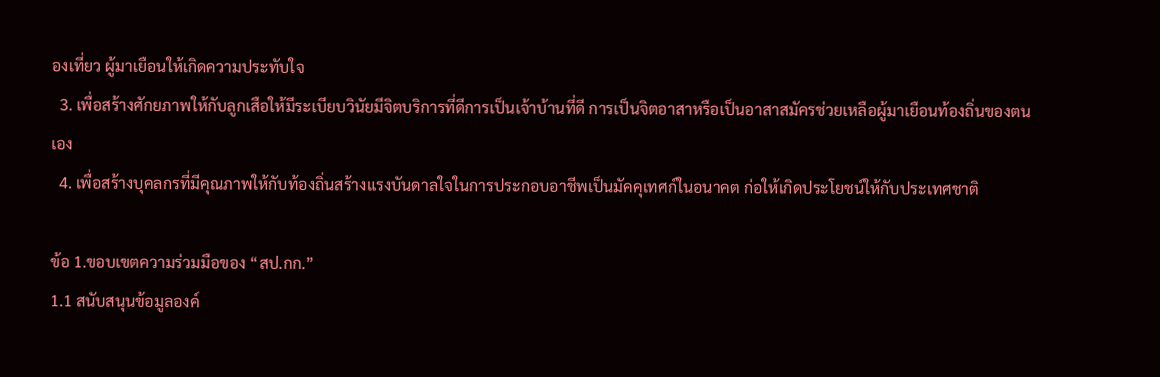องเที่ยว ผู้มาเยือนให้เกิดความประทับใจ
  3. เพื่อสร้างศักยภาพให้กับลูกเสือให้มีระเบียบวินัยมีจิตบริการที่ดีการเป็นเจ้าบ้านที่ดี การเป็นจิตอาสาหรือเป็นอาสาสมัครช่วยเหลือผู้มาเยือนท้องถิ่นของตนเอง
  4. เพื่อสร้างบุคลกรที่มีคุณภาพให้กับท้องถิ่นสร้างแรงบันดาลใจในการประกอบอาชีพเป็นมัคคุเทศก์ในอนาคต ก่อให้เกิดประโยชน์ให้กับประเทศชาติ

ข้อ 1.ขอบเขตความร่วมมือของ “สป.กก.”
1.1 สนับสนุนข้อมูลองค์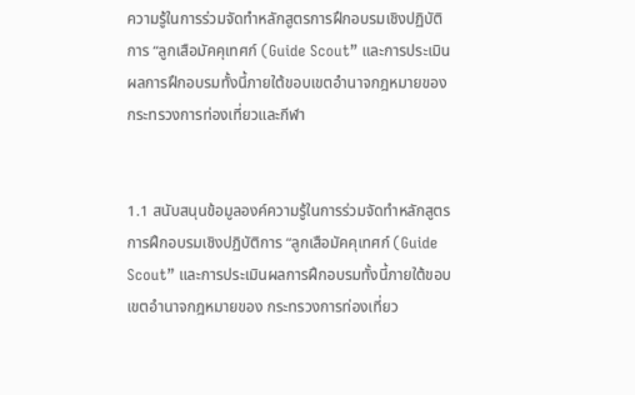ความรู้ในการร่วมจัดทำหลักสูตรการฝึกอบรมเชิงปฏิบัติการ “ลูกเสือมัคคุเทศก์ (Guide Scout” และการประเมินผลการฝึกอบรมทั้งนี้ภายใต้ขอบเขตอำนาจกฎหมายของ กระทรวงการท่องเที่ยวและกีฬา


1.1 สนับสนุนข้อมูลองค์ความรู้ในการร่วมจัดทำหลักสูตรการฝึกอบรมเชิงปฏิบัติการ “ลูกเสือมัคคุเทศก์ (Guide Scout” และการประเมินผลการฝึกอบรมทั้งนี้ภายใต้ขอบเขตอำนาจกฎหมายของ กระทรวงการท่องเที่ยว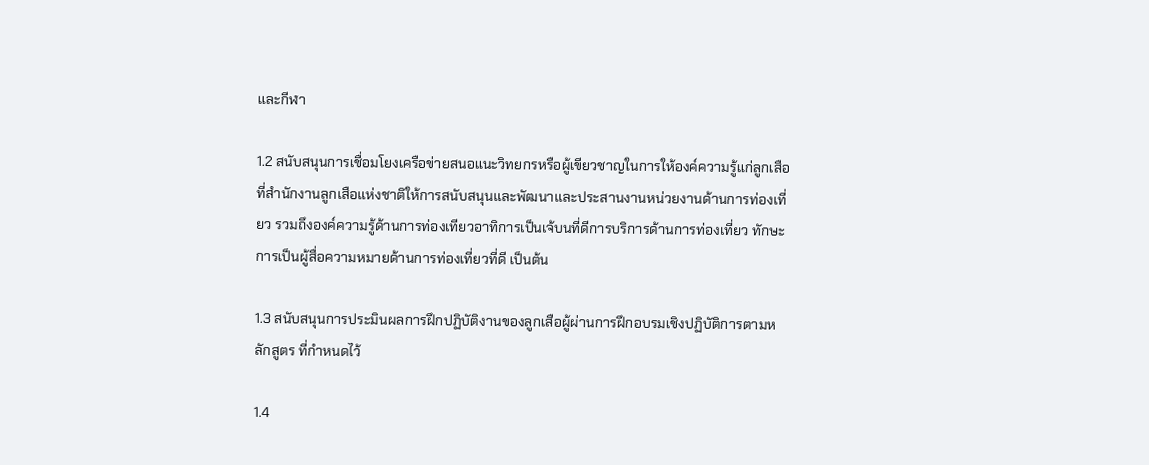และกีฬา

1.2 สนับสนุนการเชื่อมโยงเครือข่ายสนอแนะวิทยกรหรือผู้เขียวชาญในการให้องค์ความรู้แก่ลูกเสือ ที่สำนักงานลูกเสือแห่งชาติให้การสนับสนุนและพัฒนาและประสานงานหน่วยงานด้านการท่องเที่ยว รวมถึงองค์ความรู้ด้านการท่องเทียวอาทิการเป็นเจ้บนที่ดีการบริการด้านการท่องเที่ยว ทักษะการเป็นผู้สื่อความหมายด้านการท่องเที่ยวที่ดี เป็นต้น

1.3 สนับสนุนการประมินผลการฝึกปฏิบัติงานของลูกเสือผู้ผ่านการฝึกอบรมเชิงปฏิบัติการตามหลักสูตร ที่กำหนดไว้

1.4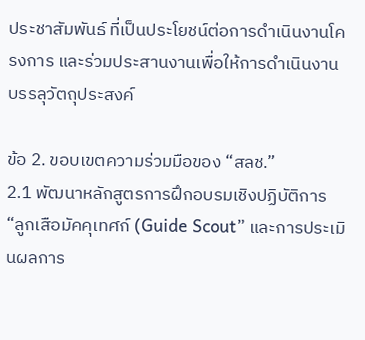ประชาสัมพันธ์ ที่เป็นประโยชน์ต่อการดำเนินงานโครงการ และร่วมประสานงานเพื่อให้การดำเนินงานบรรลุวัตถุประสงค์

ข้อ 2. ขอบเขตความร่วมมือของ “สลช.”
2.1 พัฒนาหลักสูตรการฝึกอบรมเชิงปฏิบัติการ “ลูกเสือมัคคุเทศก์ (Guide Scout” และการประเมินผลการ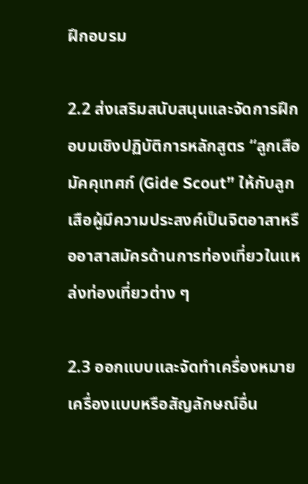ฝึกอบรม

2.2 ส่งเสริมสนับสนุนและจัดการฝึกอบมเชิงปฏิบัติการหลักสูตร “ลูกเสือมัคคุเทศก์ (Gide Scout” ให้กับลูกเสือผู้มีความประสงค์เป็นจิตอาสาหรืออาสาสมัครด้านการท่องเที่ยวในแหล่งท่องเที่ยวต่าง ๆ

2.3 ออกแบบและจัดทำเครื่องหมายเครื่องแบบหรือสัญลักษณ์อื่น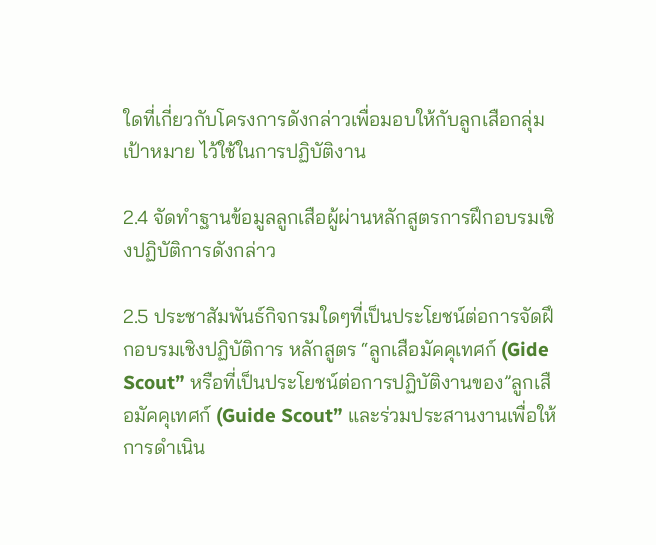ใดที่เกี่ยวกับโครงการดังกล่าวเพื่อมอบให้กับลูกเสือกลุ่มเป้าหมาย ไว้ใช้ในการปฏิบัติงาน

2.4 จัดทำฐานข้อมูลลูกเสือผู้ผ่านหลักสูตรการฝึกอบรมเชิงปฏิบัติการดังกล่าว

2.5 ประชาสัมพันธ์กิจกรมใดๆที่เป็นประโยชน์ต่อการจัดฝึกอบรมเชิงปฏิบัติการ หลักสูตร “ลูกเสือมัคคุเทศก์ (Gide Scout” หรือที่เป็นประโยชน์ต่อการปฏิบัติงานของ”ลูกเสือมัคคุเทศก์ (Guide Scout” และร่วมประสานงานเพื่อให้การดำเนิน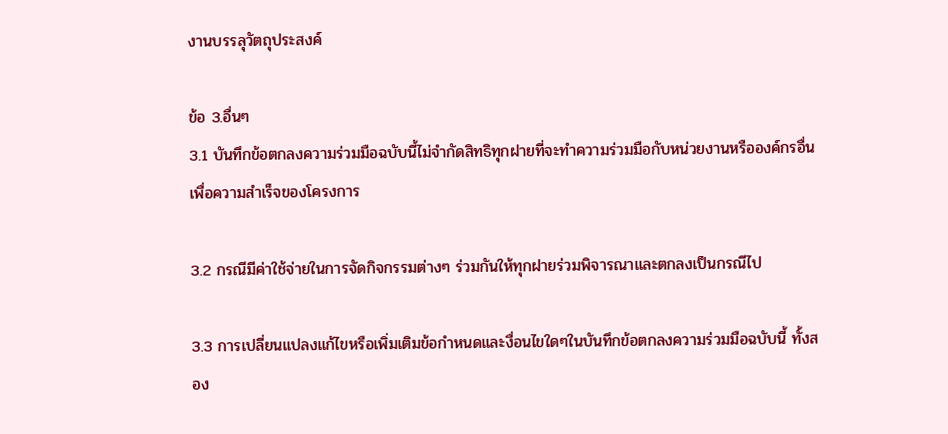งานบรรลุวัตถุประสงค์

ข้อ 3.อื่นๆ
3.1 บันทึกข้อตกลงความร่วมมือฉบับนี้ไม่จำกัดสิทธิทุกฝายที่จะทำความร่วมมือกับหน่วยงานหรือองค์กรอื่น เพื่อความสำเร็จของโครงการ

3.2 กรณีมีค่าใช้จ่ายในการจัดกิจกรรมต่างๆ ร่วมกันให้ทุกฝายร่วมพิจารณาและตกลงเป็นกรณีไป

3.3 การเปลี่ยนแปลงแก้ไขหรือเพิ่มเติมข้อกำหนดและงื่อนไขใดๆในบันทึกข้อตกลงความร่วมมือฉบับนี้ ทั้งสอง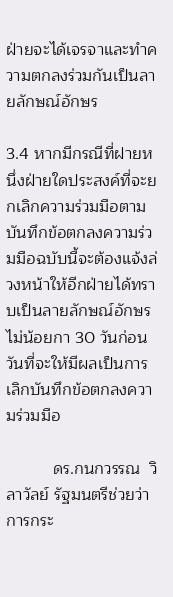ฝ่ายจะได้เจรจาและทำความตกลงร่วมกันเป็นลายลักษณ์อักษร

3.4 หากมีกรณีที่ฝายหนึ่งฝ่ายใดประสงค์ที่จะยกเลิกความร่วมมือตามบันทึกข้อตกลงความร่วมมือฉบับนี้จะต้องแจ้งล่วงหน้าให้อีกฝ่ายได้ทราบเป็นลายลักษณ์อักษรไม่น้อยกา 30 วันก่อนวันที่จะให้มีผลเป็นการเลิกบันทึกข้อตกลงความร่วมมือ

          ดร.กนกวรรณ  วิลาวัลย์ รัฐมนตรีช่วยว่าการกระ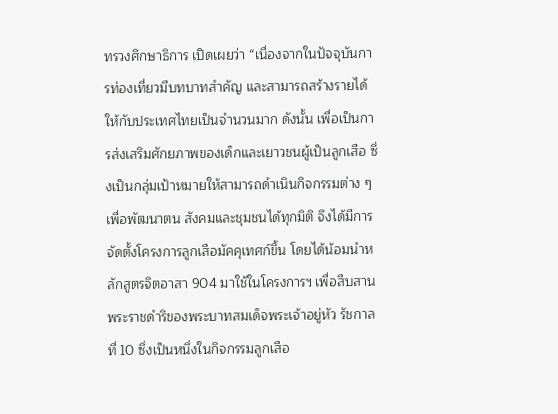ทรวงศึกษาธิการ เปิดเผยว่า “เนื่องจากในปัจจุบันการท่องเที่ยวมีบทบาทสำคัญ และสามารถสร้างรายได้ให้กับประเทศไทยเป็นจำนวนมาก ดังนั้น เพื่อเป็นการส่งเสริมศักยภาพของเด็กและเยาวชนผู้เป็นลูกเสือ ซึ่งเป็นกลุ่มเป้าหมายให้สามารถดำเนินกิจกรรมต่าง ๆ เพื่อพัฒนาตน สังคมและชุมชนได้ทุกมิติ จึงได้มีการจัดตั้งโครงการลูกเสือมัคคุเทศก์ขึ้น โดยได้น้อมนำหลักสูตรจิตอาสา 904 มาใช้ในโครงการฯ เพื่อสืบสานพระราชดำริของพระบาทสมเด็จพระเจ้าอยู่หัว รัชกาลที่ 10 ซึ่งเป็นหนึ่งในกิจกรรมลูกเสือ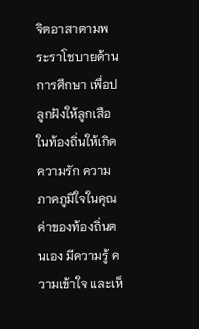จิตอาสาตามพระราโชบายด้านการศึกษา เพื่อปลูกฝังให้ลูกเสือ ในท้องถิ่นให้เกิดความรัก ความภาคภูมิใจในคุณค่าของท้องถิ่นตนเอง มีความรู้ ความเข้าใจ และเห็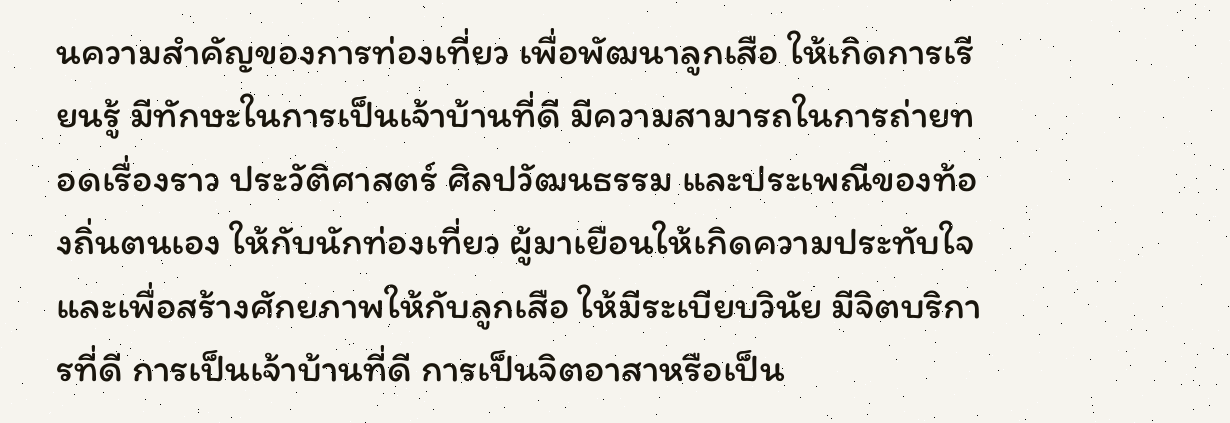นความสำคัญของการท่องเที่ยว เพื่อพัฒนาลูกเสือ ให้เกิดการเรียนรู้ มีทักษะในการเป็นเจ้าบ้านที่ดี มีความสามารถในการถ่ายทอดเรื่องราว ประวัติศาสตร์ ศิลปวัฒนธรรม และประเพณีของท้องถิ่นตนเอง ให้กับนักท่องเที่ยว ผู้มาเยือนให้เกิดความประทับใจ และเพื่อสร้างศักยภาพให้กับลูกเสือ ให้มีระเบียบวินัย มีจิตบริการที่ดี การเป็นเจ้าบ้านที่ดี การเป็นจิตอาสาหรือเป็น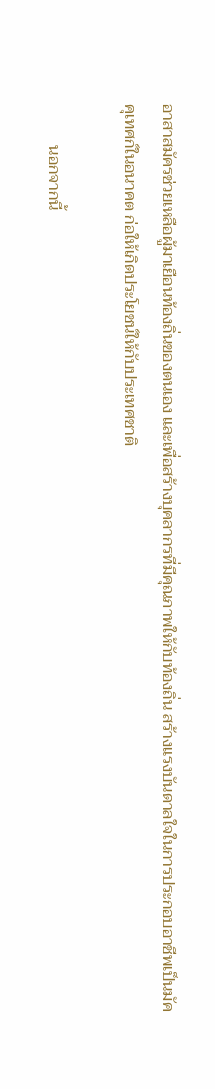อาสาสมัครช่วยเหลือผู้มาเยือนท้องถิ่นของตนเอง และเพื่อสร้างบุคลากรที่มีคุณภาพให้กับท้องถิ่น สร้างแรงบันดาลใจในการประกอบอาชีพเป็นมัคคุเทศก์ในอนาคต ก่อให้เกิดประโยชน์ให้กับประเทศชาติ

          นอกจากนี้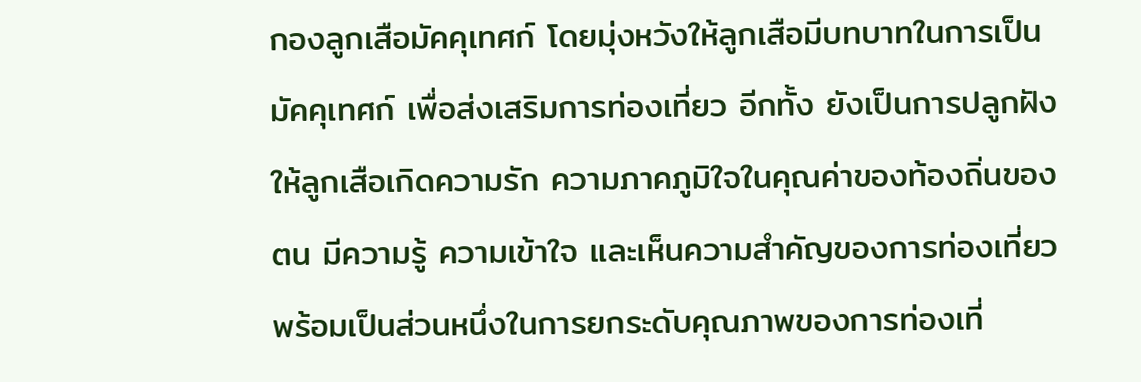กองลูกเสือมัคคุเทศก์ โดยมุ่งหวังให้ลูกเสือมีบทบาทในการเป็นมัคคุเทศก์ เพื่อส่งเสริมการท่องเที่ยว อีกทั้ง ยังเป็นการปลูกฝังให้ลูกเสือเกิดความรัก ความภาคภูมิใจในคุณค่าของท้องถิ่นของตน มีความรู้ ความเข้าใจ และเห็นความสำคัญของการท่องเที่ยว พร้อมเป็นส่วนหนึ่งในการยกระดับคุณภาพของการท่องเที่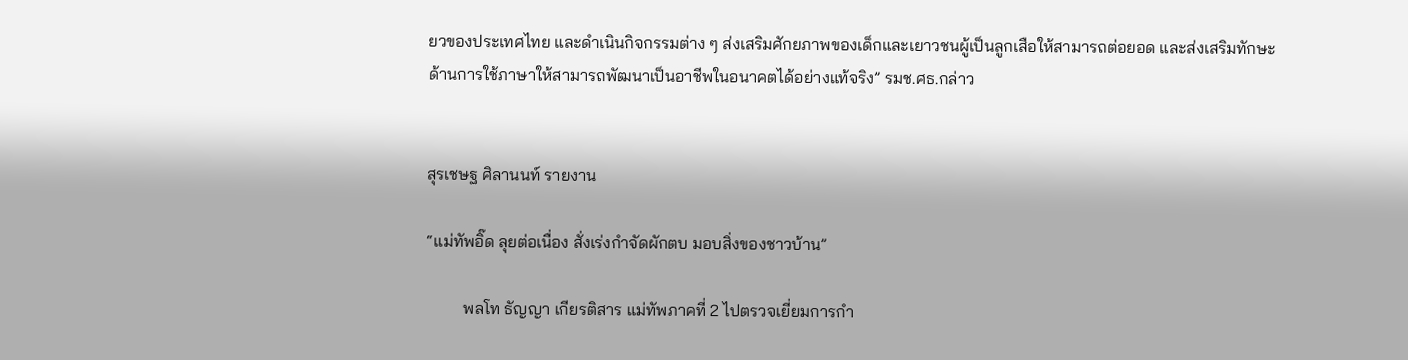ยวของประเทศไทย และดำเนินกิจกรรมต่าง ๆ ส่งเสริมศักยภาพของเด็กและเยาวชนผู้เป็นลูกเสือให้สามารถต่อยอด และส่งเสริมทักษะด้านการใช้ภาษาให้สามารถพัฒนาเป็นอาชีพในอนาคตได้อย่างแท้จริง” รมช.ศธ.กล่าว


สุรเชษฐ ศิลานนท์ รายงาน

“แม่ทัพอิ๊ด ลุยต่อเนื่อง สั่งเร่งกำจัดผักตบ มอบสิ่งของชาวบ้าน”

         พลโท ธัญญา เกียรติสาร แม่ทัพภาคที่ 2 ไปตรวจเยี่ยมการกำ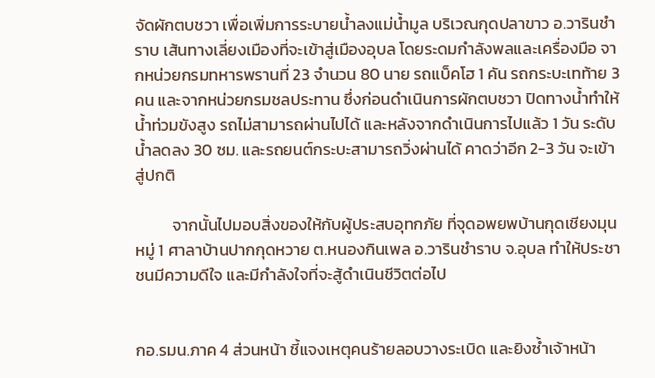จัดผักตบชวา เพื่อเพิ่มการระบายน้ำลงแม่น้ำมูล บริเวณกุดปลาขาว อ.วารินชำราบ เส้นทางเลี่ยงเมืองที่จะเข้าสู่เมืองอุบล โดยระดมกำลังพลและเครื่องมือ จากหน่วยกรมทหารพรานที่ 23 จำนวน 80 นาย รถแบ็คโฮ 1 คัน รถกระบะเทท้าย 3 คน และจากหน่วยกรมชลประทาน ซึ่งก่อนดำเนินการผักตบชวา ปิดทางน้ำทำให้น้ำท่วมขังสูง รถไม่สามารถผ่านไปได้ และหลังจากดำเนินการไปแล้ว 1 วัน ระดับน้ำลดลง 30 ซม. และรถยนต์กระบะสามารถวิ่งผ่านได้ คาดว่าอีก 2-3 วัน จะเข้าสู่ปกติ

          จากนั้นไปมอบสิ่งของให้กับผู้ประสบอุทกภัย ที่จุดอพยพบ้านกุดเชียงมุน หมู่ 1 ศาลาบ้านปากกุดหวาย ต.หนองกินเพล อ.วารินชำราบ จ.อุบล ทำให้ประชาชนมีความดีใจ และมีกำลังใจที่จะสู้ดำเนินชีวิตต่อไป


กอ.รมน.ภาค 4 ส่วนหน้า ชี้แจงเหตุคนร้ายลอบวางระเบิด และยิงซ้ำเจ้าหน้า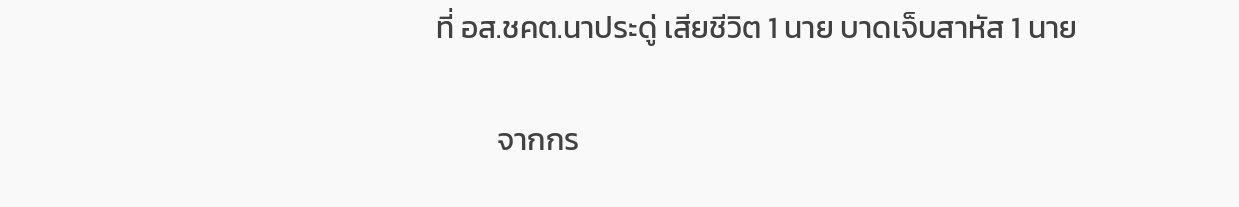ที่ อส.ชคต.นาประดู่ เสียชีวิต 1 นาย บาดเจ็บสาหัส 1 นาย

         จากกร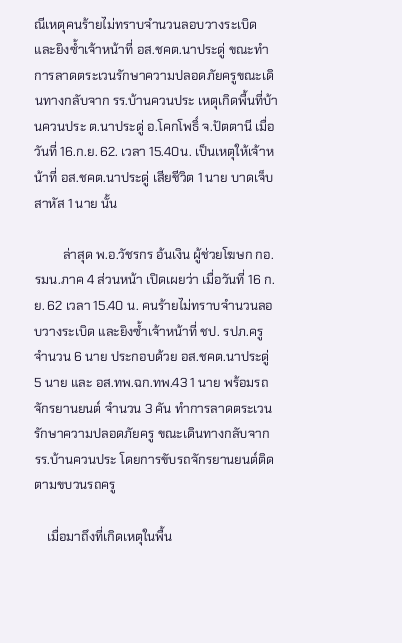ณีเหตุคนร้ายไม่ทราบจำนวนลอบวางระเบิด และยิงซ้ำเจ้าหน้าที่ อส.ชคต.นาประดู่ ขณะทำการลาดตระเวนรักษาความปลอดภัยครูขณะเดินทางกลับจาก รร.บ้านควนประ เหตุเกิดพื้นที่บ้านควนประ ต.นาประดู่ อ.โคกโพธิ์ จ.ปัตตานี เมื่อวันที่ 16.ก.ย. 62. เวลา 15.40น. เป็นเหตุให้เจ้าหน้าที่ อส.ชคต.นาประดู่ เสียชีวิต 1 นาย บาดเจ็บสาหัส 1 นาย นั้น

         ล่าสุด พ.อ.วัชรกร อ้นเงิน ผู้ช่วยโฆษก กอ.รมน.ภาค 4 ส่วนหน้า เปิดเผยว่า เมื่อวันที่ 16 ก.ย. 62 เวลา 15.40 น. คนร้ายไม่ทราบจำนวนลอบวางระเบิด และยิงซ้ำเจ้าหน้าที่ ชป. รปภ.ครู จำนวน 6 นาย ประกอบด้วย อส.ชคต.นาประดู่ 5 นาย และ อส.ทพ.ฉก.ทพ.43 1 นาย พร้อมรถจักรยานยนต์ จำนวน 3 คัน ทำการลาดตระเวนรักษาความปลอดภัยครู ขณะเดินทางกลับจาก รร.บ้านควนประ โดยการขับรถจักรยานยนต์ติดตามขบวนรถครู

    เมื่อมาถึงที่เกิดเหตุในพื้น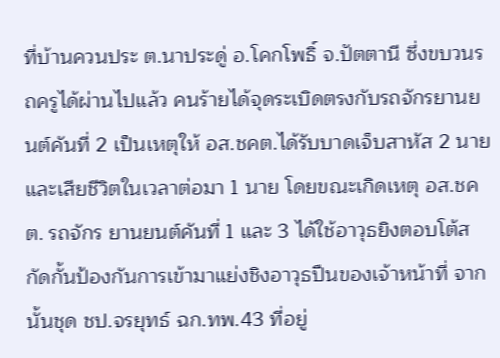ที่บ้านควนประ ต.นาประดู่ อ.โคกโพธิ์ จ.ปัตตานี ซึ่งขบวนรถครูได้ผ่านไปแล้ว คนร้ายได้จุดระเบิดตรงกับรถจักรยานยนต์คันที่ 2 เป็นเหตุให้ อส.ชคต.ได้รับบาดเจ็บสาหัส 2 นาย และเสียชีวิตในเวลาต่อมา 1 นาย โดยขณะเกิดเหตุ อส.ชคต. รถจักร ยานยนต์คันที่ 1 และ 3 ได้ใช้อาวุธยิงตอบโต้สกัดกั้นป้องกันการเข้ามาแย่งชิงอาวุธปืนของเจ้าหน้าที่ จากนั้นชุด ชป.จรยุทธ์ ฉก.ทพ.43 ที่อยู่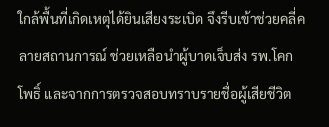ใกล้พื้นที่เกิดเหตุได้ยินเสียงระเบิด จึงรีบเข้าช่วยคลี่คลายสถานการณ์ ช่วยเหลือนำผู้บาดเจ็บส่ง รพ.โคกโพธิ์ และจากการตรวจสอบทราบรายชื่อผู้เสียชีวิต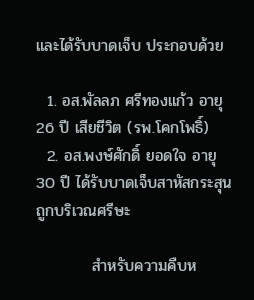และได้รับบาดเจ็บ ประกอบด้วย

  1. อส.พัลลภ ศรีทองแก้ว อายุ 26 ปี เสียชีวิต (รพ.โคกโพธิ์)
  2. อส.พงษ์ศักดิ์ ยอดใจ อายุ 30 ปี ได้รับบาดเจ็บสาหัสกระสุนถูกบริเวณศรีษะ

          สำหรับความคืบห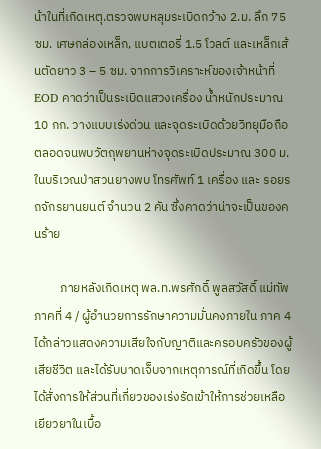น้าในที่เกิดเหตุ.ตรวจพบหลุมระเบิดกว้าง 2.ม. ลึก 75 ซม. เศษกล่องเหล็ก, แบตเตอรี่ 1.5 โวลต์ และเหล็กเส้นตัดยาว 3 – 5 ซม. จากการวิเคราะห์ของเจ้าหน้าที่ EOD คาดว่าเป็นระเบิดแสวงเครื่อง น้ำหนักประมาณ 10 กก. วางแบบเร่งด่วน และจุดระเบิดด้วยวิทยุมือถือ ตลอดจนพบวัตถุพยานห่างจุดระเบิดประมาณ 300 ม. ในบริเวณป่าสวนยางพบ โทรศัพท์ 1 เครื่อง และ รอยรถจักรยานยนต์ จำนวน 2 คัน ซึ่งคาดว่าน่าจะเป็นของคนร้าย

         ภายหลังเกิดเหตุ พล.ท.พรศักดิ์ พูลสวัสดิ์ แม่ทัพภาคที่ 4 / ผู้อำนวยการรักษาความมั่นคงภายใน ภาค 4 ได้กล่าวแสดงความเสียใจกับญาติและครอบครัวของผู้เสียชีวิต และได้รับบาดเจ็บจากเหตุการณ์ที่เกิดขึ้น โดยได้สั่งการให้ส่วนที่เกี่ยวของเร่งรัดเข้าให้การช่วยเหลือเยียวยาในเบื้อ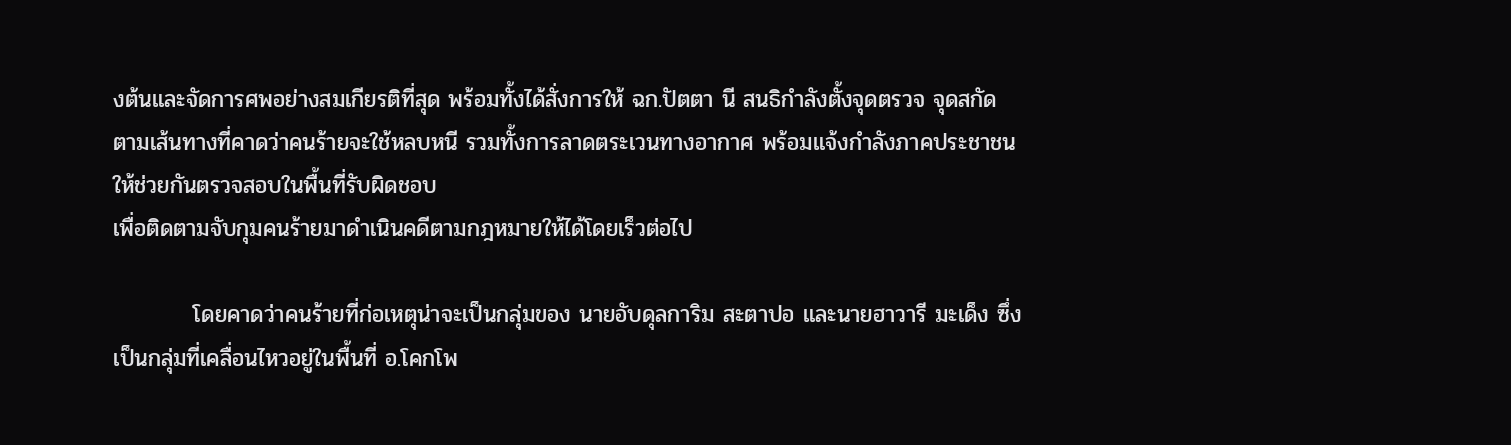งต้นและจัดการศพอย่างสมเกียรติที่สุด พร้อมทั้งได้สั่งการให้ ฉก.ปัตตา นี สนธิกำลังตั้งจุดตรวจ จุดสกัด ตามเส้นทางที่คาดว่าคนร้ายจะใช้หลบหนี รวมทั้งการลาดตระเวนทางอากาศ พร้อมแจ้งกำลังภาคประชาชนให้ช่วยกันตรวจสอบในพื้นที่รับผิดชอบ
เพื่อติดตามจับกุมคนร้ายมาดำเนินคดีตามกฎหมายให้ได้โดยเร็วต่อไป

          โดยคาดว่าคนร้ายที่ก่อเหตุน่าจะเป็นกลุ่มของ นายอับดุลการิม สะตาปอ และนายฮาวารี มะเด็ง ซึ่งเป็นกลุ่มที่เคลื่อนไหวอยู่ในพื้นที่ อ.โคกโพ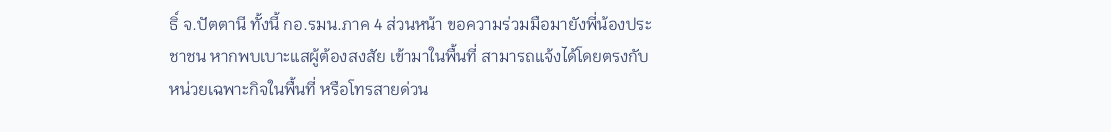ธิ์ จ.ปัตตานี ทั้งนี้ กอ.รมน.ภาค 4 ส่วนหน้า ขอความร่วมมือมายังพี่น้องประชาชน หากพบเบาะแสผู้ต้องสงสัย เข้ามาในพื้นที่ สามารถแจ้งได้โดยตรงกับหน่วยเฉพาะกิจในพื้นที่ หรือโทรสายด่วน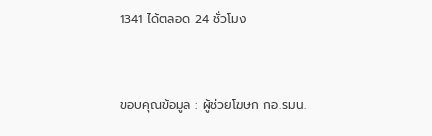1341 ได้ตลอด 24 ชั่วโมง


ขอบคุณข้อมูล : ผู้ช่วยโฆษก กอ.รมน.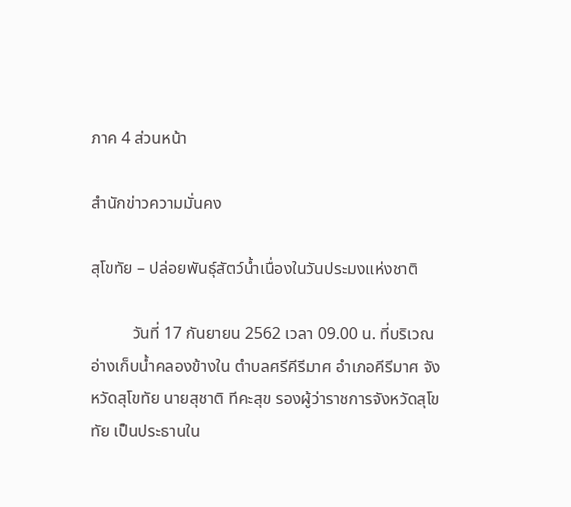ภาค 4 ส่วนหน้า

สำนักข่าวความมั่นคง

สุโขทัย – ปล่อยพันธุ์สัตว์น้ำเนื่องในวันประมงแห่งชาติ

          วันที่ 17 กันยายน 2562 เวลา 09.00 น. ที่บริเวณอ่างเก็บน้ำคลองข้างใน ตำบลศรีคีรีมาศ อำเภอคีรีมาศ จังหวัดสุโขทัย นายสุชาติ ทีคะสุข รองผู้ว่าราชการจังหวัดสุโขทัย เป็นประธานใน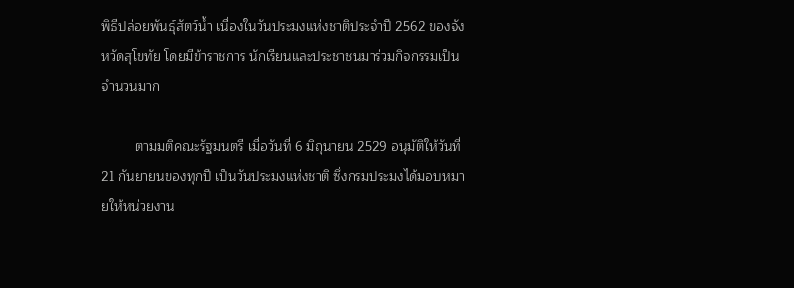พิธีปล่อยพันธุ์สัตว์น้ำ เนื่องในวันประมงแห่งชาติประจำปี 2562 ของจังหวัดสุโขทัย โดยมีข้าราชการ นักเรียนและประชาชนมาร่วมกิจกรรมเป็นจำนวนมาก

         ตามมติคณะรัฐมนตรี เมื่อวันที่ 6 มิถุนายน 2529 อนุมัติให้วันที่ 21 กันยายนของทุกปี เป็นวันประมงแห่งชาติ ซึ่งกรมประมงได้มอบหมายให้หน่วยงาน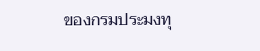ของกรมประมงทุ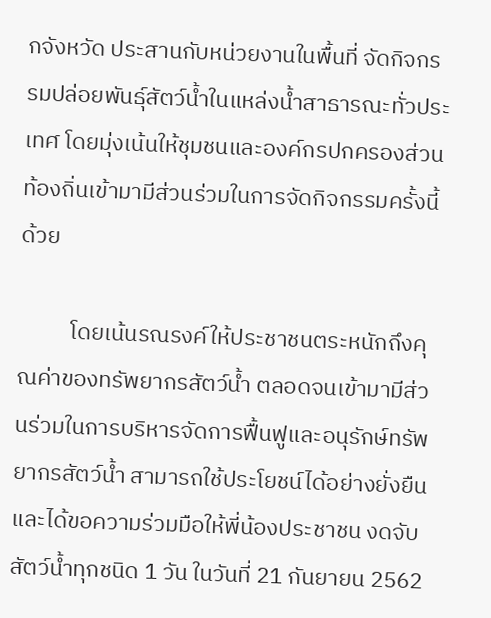กจังหวัด ประสานกับหน่วยงานในพื้นที่ จัดกิจกรรมปล่อยพันธุ์สัตว์น้ำในแหล่งน้ำสาธารณะทั่วประเทศ โดยมุ่งเน้นให้ชุมชนและองค์กรปกครองส่วนท้องถิ่นเข้ามามีส่วนร่วมในการจัดกิจกรรมครั้งนี้ด้วย

          โดยเน้นรณรงค์ให้ประชาชนตระหนักถึงคุณค่าของทรัพยากรสัตว์น้ำ ตลอดจนเข้ามามีส่วนร่วมในการบริหารจัดการฟื้นฟูและอนุรักษ์ทรัพยากรสัตว์น้ำ สามารถใช้ประโยชน์ได้อย่างยั่งยืน และได้ขอความร่วมมือให้พี่น้องประชาชน งดจับสัตว์น้ำทุกชนิด 1 วัน ในวันที่ 21 กันยายน 2562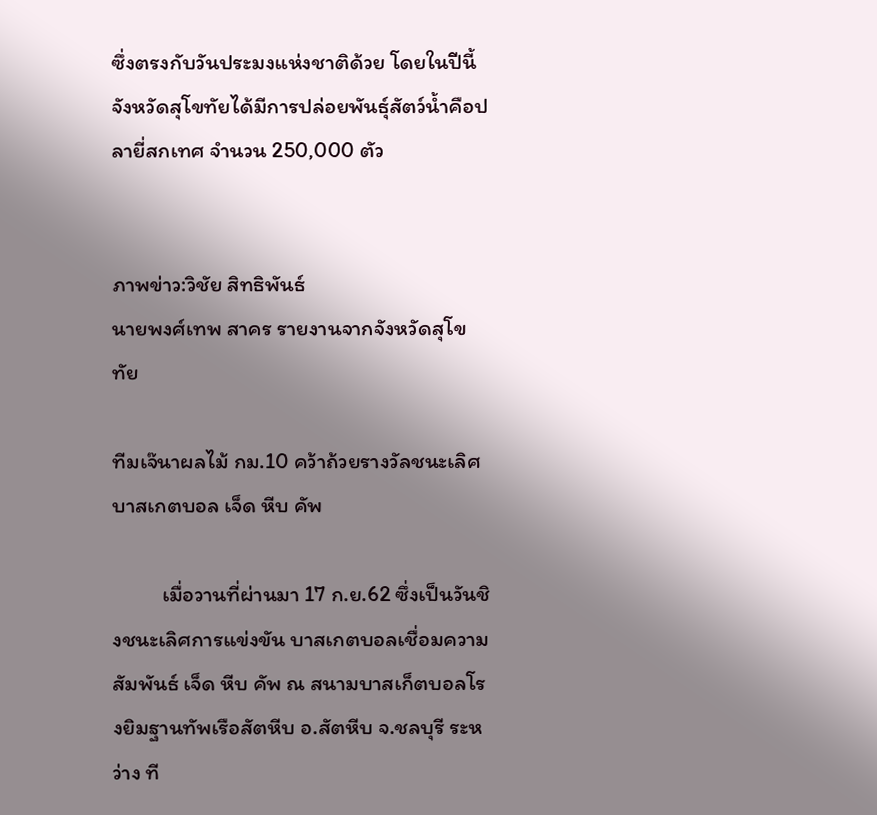ซึ่งตรงกับวันประมงแห่งชาติด้วย โดยในปีนี้จังหวัดสุโขทัยได้มีการปล่อยพันธุ์สัตว์น้ำคือปลายี่สกเทศ จำนวน 250,000 ตัว


ภาพข่าว:วิชัย สิทธิพันธ์
นายพงศ์เทพ สาคร รายงานจากจังหวัดสุโขทัย

ทีมเจ๊นาผลไม้ กม.10 คว้าถ้วยรางวัลชนะเลิศบาสเกตบอล เจ็ด หีบ คัพ

          เมื่อวานที่ผ่านมา 17 ก.ย.62 ซึ่งเป็นวันชิงชนะเลิศการแข่งขัน บาสเกตบอลเชื่อมความสัมพันธ์ เจ็ด หีบ คัพ ณ สนามบาสเก็ตบอลโรงยิมฐานทัพเรือสัตหีบ อ.สัตหีบ จ.ชลบุรี ระหว่าง ที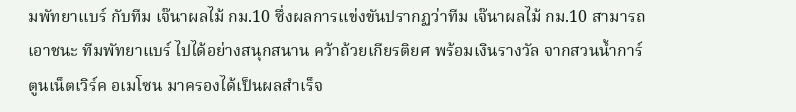มพัทยาแบร์ กับทีม เจ๊นาผลไม้ กม.10 ซึ่งผลการแข่งขันปรากฏว่าทีม เจ๊นาผลไม้ กม.10 สามารถเอาชนะ ทีมพัทยาแบร์ ไปได้อย่างสนุกสนาน คว้าถ้วยเกียรติยศ พร้อมเงินรางวัล จากสวนน้ำการ์ตูนเน็ตเวิร์ค อเมโซน มาครองได้เป็นผลสำเร็จ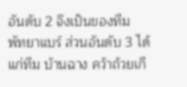อันดับ 2 จึงเป็นของทีม พัทยาแบร์ ส่วนอันดับ 3 ได้แก่ทีม บ้านฉาง คว้าถ้วยเกี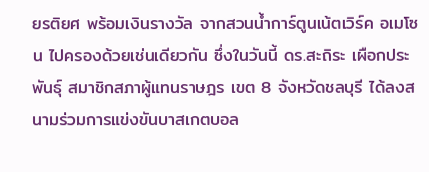ยรติยศ พร้อมเงินรางวัล จากสวนน้ำการ์ตูนเน้ตเวิร์ค อเมโซน ไปครองด้วยเช่นเดียวกัน ซึ่งในวันนี้ ดร.สะถิระ เผือกประพันธุ์ สมาชิกสภาผู้แทนราษฎร เขต 8 จังหวัดชลบุรี ได้ลงสนามร่วมการแข่งขันบาสเกตบอล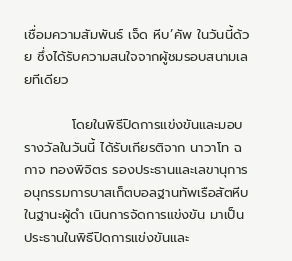เชื่อมความสัมพันธ์ เจ็ด หีบ’คัพ ในวันนี้ด้วย ซึ่งได้รับความสนใจจากผู้ชมรอบสนามเลยทีเดียว

          โดยในพิธีปิดการแข่งขันและมอบรางวัลในวันนี้ ได้รับเกียรติจาก นาวาโท ฉกาจ ทองพิจิตร รองประธานและเลขานุการอนุกรรมการบาสเก็ตบอลฐานทัพเรือสัตหีบ ในฐานะผู้ดำ เนินการจัดการแข่งขัน มาเป็นประธานในพิธีปิดการแข่งขันและ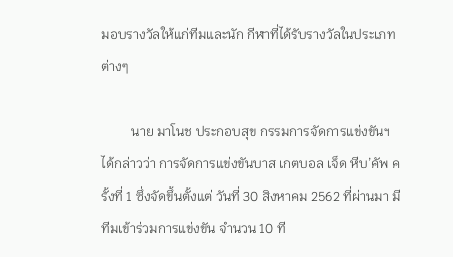มอบรางวัลให้แก่ทีมและนัก กีฬาที่ได้รับรางวัลในประเภทต่างๆ

         นาย มาโนช ประกอบสุข กรรมการจัดการแข่งขันฯ ได้กล่าวว่า การจัดการแข่งขันบาส เกตบอล เจ็ด หีบ’คัพ ครั้งที่ 1 ซึ่งจัดขึ้นตั้งแต่ วันที่ 30 สิงหาคม 2562 ที่ผ่านมา มีทีมเข้าร่วมการแข่งขัน จำนวน 10 ที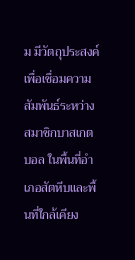ม มีวัตถุประสงค์เพื่อเชื่อมความสัมพันธ์ระหว่างสมาชิกบาสเกต บอล ในพื้นที่อำเภอสัตหีบและพื้นที่ใกล้เคียง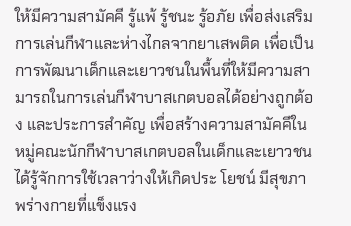ให้มีความสามัคคี รู้แพ้ รู้ชนะ รู้อภัย เพื่อส่งเสริมการเล่นกีฬาและห่างไกลจากยาเสพติด เพื่อเป็นการพัฒนาเด็กและเยาวชนในพื้นที่ให้มีความสามารถในการเล่นกีฬาบาสเกตบอลได้อย่างถูกต้อง และประการสำคัญ เพื่อสร้างความสามัคคีในหมู่คณะนักกีฬาบาสเกตบอลในเด็กและเยาวชน ได้รู้จักการใช้เวลาว่างให้เกิดประ โยชน์ มีสุขภาพร่างกายที่แข็งแรง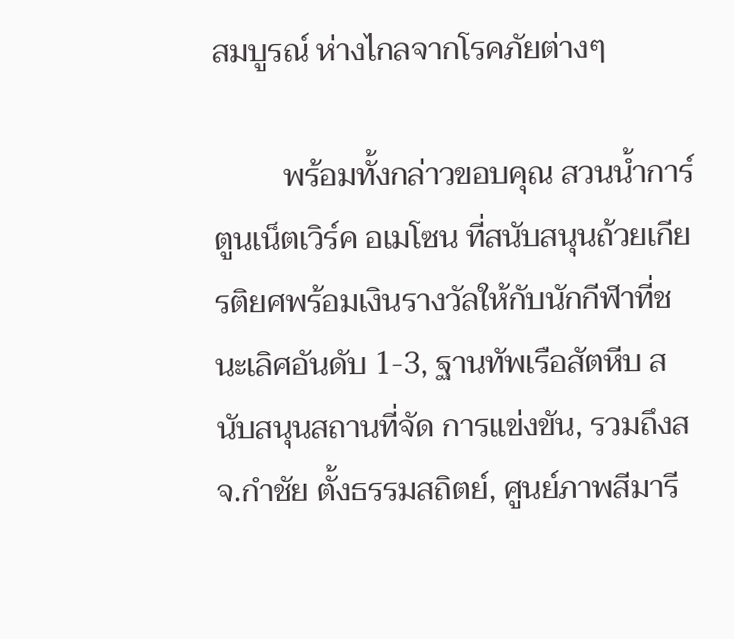สมบูรณ์ ห่างไกลจากโรคภัยต่างๆ

         พร้อมทั้งกล่าวขอบคุณ สวนน้ำการ์ตูนเน็ตเวิร์ค อเมโซน ที่สนับสนุนถ้วยเกียรติยศพร้อมเงินรางวัลให้กับนักกีฬาที่ชนะเลิศอันดับ 1-3, ฐานทัพเรือสัตหีบ สนับสนุนสถานที่จัด การแข่งขัน, รวมถึงสจ.กำชัย ตั้งธรรมสถิตย์, ศูนย์ภาพสีมารี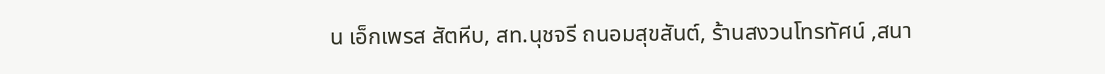น เอ็กเพรส สัตหีบ, สท.นุชจรี ถนอมสุขสันต์, ร้านสงวนโทรทัศน์ ,สนา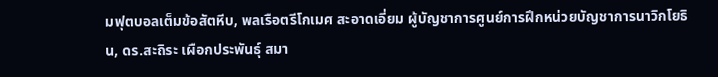มฟุตบอลเต็มข้อสัตหีบ, พลเรือตรีโกเมศ สะอาดเอี่ยม ผู้บัญชาการศูนย์การฝึกหน่วยบัญชาการนาวิกโยธิน, ดร.สะถิระ เผือกประพันธุ์ สมา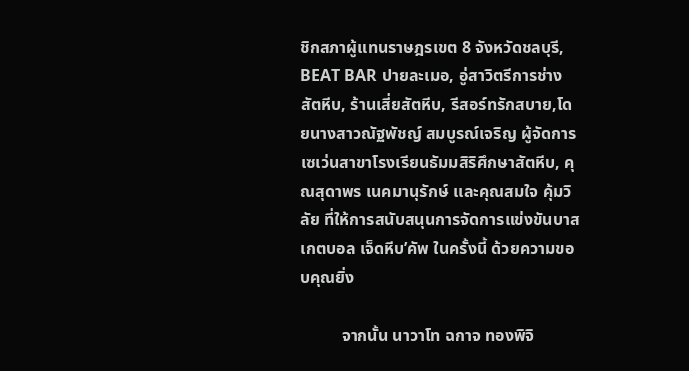ชิกสภาผู้แทนราษฎรเขต 8 จังหวัดชลบุรี, BEAT BAR ปายละเมอ, อู่สาวิตรีการช่างสัตหีบ, ร้านเสี่ยสัตหีบ, รีสอร์ทรักสบาย,โดยนางสาวณัฐพัชญ์ สมบูรณ์เจริญ ผู้จัดการเซเว่นสาขาโรงเรียนธัมมสิริศึกษาสัตหีบ, คุณสุดาพร เนคมานุรักษ์ เเละคุณสมใจ คุ้มวิลัย ที่ให้การสนับสนุนการจัดการแข่งขันบาสเกตบอล เจ็ดหีบ’คัพ ในครั้งนี้ ด้วยความขอบคุณยิ่ง

          จากนั้น นาวาโท ฉกาจ ทองพิจิ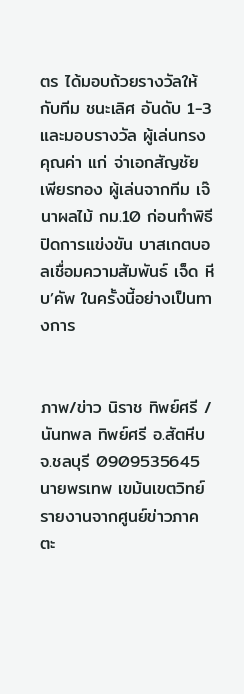ตร ได้มอบถ้วยรางวัลให้กับทีม ชนะเลิศ อันดับ 1-3 และมอบรางวัล ผู้เล่นทรงคุณค่า แก่ จ่าเอกสัญชัย เพียรทอง ผู้เล่นจากทีม เจ๊นาผลไม้ กม.10 ก่อนทำพิธีปิดการแข่งขัน บาสเกตบอลเชื่อมความสัมพันธ์ เจ็ด หีบ’คัพ ในครั้งนี้อย่างเป็นทางการ


ภาพ/ข่าว นิราช ทิพย์ศรี /นันทพล ทิพย์ศรี อ.สัตหีบ จ.ชลบุรี 0909535645
นายพรเทพ เขม้นเขตวิทย์ รายงานจากศูนย์ข่าวภาคตะ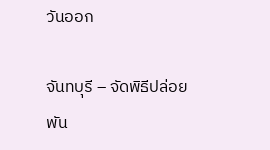วันออก

จันทบุรี – จัดพิธีปล่อยพัน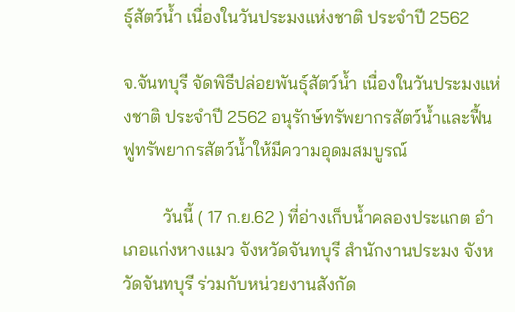ธุ์สัตว์น้ำ เนื่องในวันประมงแห่งชาติ ประจำปี 2562

จ.จันทบุรี จัดพิธีปล่อยพันธุ์สัตว์น้ำ เนื่องในวันประมงแห่งชาติ ประจำปี 2562 อนุรักษ์ทรัพยากรสัตว์น้ำและฟื้นฟูทรัพยากรสัตว์น้ำให้มีความอุดมสมบูรณ์

         วันนี้ ( 17 ก.ย.62 ) ที่อ่างเก็บน้ำคลองประแกต อำเภอแก่งหางแมว จังหวัดจันทบุรี สำนักงานประมง จังหวัดจันทบุรี ร่วมกับหน่วยงานสังกัด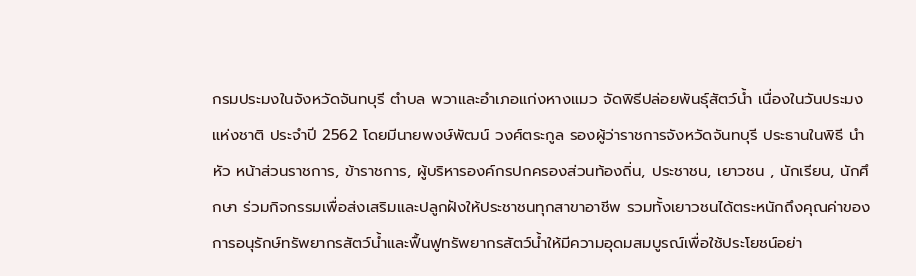กรมประมงในจังหวัดจันทบุรี ตำบล พวาและอำเภอแก่งหางแมว จัดพิธีปล่อยพันธุ์สัตว์น้ำ เนื่องในวันประมงแห่งชาติ ประจำปี 2562 โดยมีนายพงษ์พัฒน์ วงศ์ตระกูล รองผู้ว่าราชการจังหวัดจันทบุรี ประธานในพิธี นำหัว หน้าส่วนราชการ, ข้าราชการ, ผู้บริหารองค์กรปกครองส่วนท้องถิ่น, ประชาชน, เยาวชน , นักเรียน, นักศึกษา ร่วมกิจกรรมเพื่อส่งเสริมและปลูกฝังให้ประชาชนทุกสาขาอาชีพ รวมทั้งเยาวชนได้ตระหนักถึงคุณค่าของการอนุรักษ์ทรัพยากรสัตว์น้ำและฟื้นฟูทรัพยากรสัตว์น้ำให้มีความอุดมสมบูรณ์เพื่อใช้ประโยชน์อย่า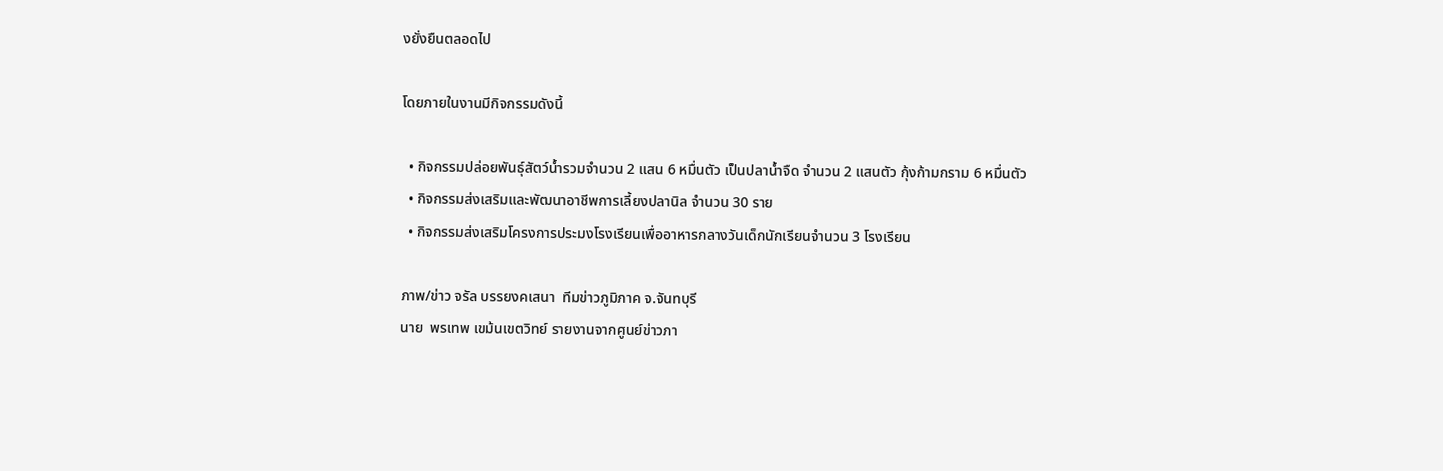งยั่งยืนตลอดไป

โดยภายในงานมีกิจกรรมดังนี้

  • กิจกรรมปล่อยพันธุ์สัตว์น้ำรวมจำนวน 2 แสน 6 หมื่นตัว เป็นปลาน้ำจืด จำนวน 2 แสนตัว กุ้งก้ามกราม 6 หมื่นตัว
  • กิจกรรมส่งเสริมและพัฒนาอาชีพการเลี้ยงปลานิล จำนวน 30 ราย
  • กิจกรรมส่งเสริมโครงการประมงโรงเรียนเพื่ออาหารกลางวันเด็กนักเรียนจำนวน 3 โรงเรียน

ภาพ/ข่าว จรัล บรรยงคเสนา  ทีมข่าวภูมิภาค จ.จันทบุรี
นาย  พรเทพ เขม้นเขตวิทย์ รายงานจากศูนย์ข่าวภา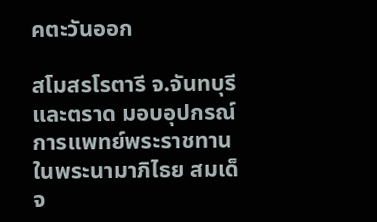คตะวันออก

สโมสรโรตารี จ.จันทบุรีและตราด มอบอุปกรณ์การแพทย์พระราชทาน ในพระนามาภิไธย สมเด็จ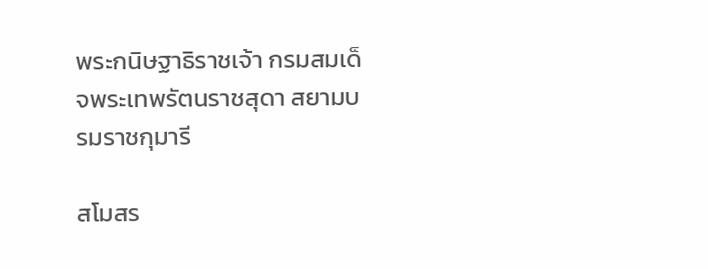พระกนิษฐาธิราชเจ้า กรมสมเด็จพระเทพรัตนราชสุดา สยามบรมราชกุมารี

สโมสร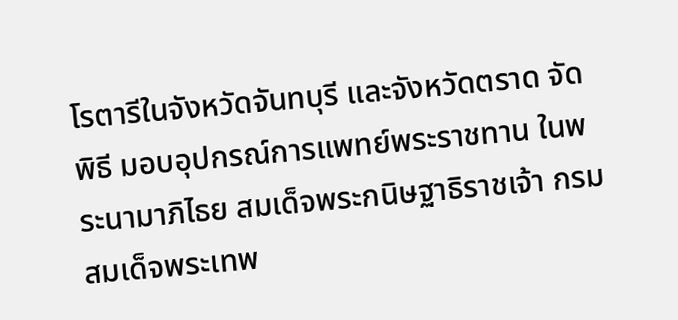โรตารีในจังหวัดจันทบุรี และจังหวัดตราด จัดพิธี มอบอุปกรณ์การแพทย์พระราชทาน ในพระนามาภิไธย สมเด็จพระกนิษฐาธิราชเจ้า กรมสมเด็จพระเทพ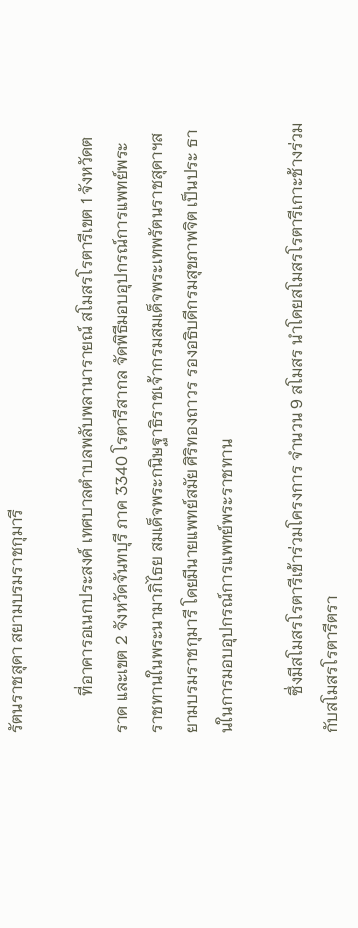รัตนราชสุดา สยามบรมราชกุมารี

         ที่อาคารอเนกประสงค์ เทศบาลตำบลพลับพลานารายณ์ สโมสรโรตารีเขต 1 จังหวัดตราด และเขต 2 จังหวัดจันทบุรี ภาค 3340 โรตารีสากล จัดพิธีมอบอุปกรณ์การแพทย์พระ ราชทานในพระนามาภิไธย สมเด็จพระกนิษฐาธิราชเจ้ากรมสมเด็จพระเทพรัตนราชสุดาฯสยามบรมราชกุมารี โดยมีนายแพทย์สมัย ศิริทองถาวร รองอธิบดีกรมสุขภาพจิต เป็นประ ธานในการมอบอุปกรณ์การแพทย์พระราชทาน

         ซึ่งมีสโมสรโรตารีเข้าร่วมโครงการ จำนวน 9 สโมสร นำโดยสโมสรโรตารีเกาะช้างร่วมกับสโมสรโรตารีตรา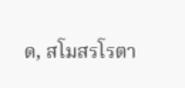ด, สโมสรโรตา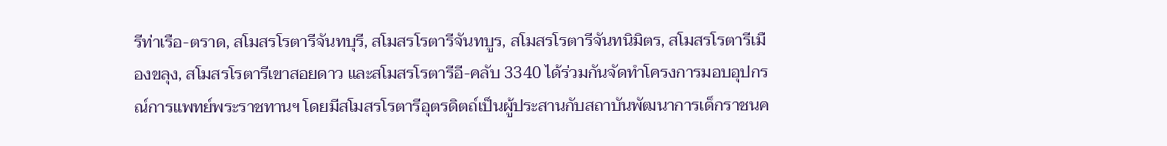รีท่าเรือ-ตราด, สโมสรโรตารีจันทบุรี, สโมสรโรตารีจันทบูร, สโมสรโรตารีจันทนิมิตร, สโมสรโรตารีเมืองขลุง, สโมสรโรตารีเขาสอยดาว และสโมสรโรตารีอี-คลับ 3340 ได้ร่วมกันจัดทำโครงการมอบอุปกรณ์การแพทย์พระราชทานฯ โดยมีสโมสรโรตารีอุตรดิตถ์เป็นผู้ประสานกับสถาบันพัฒนาการเด็กราชนค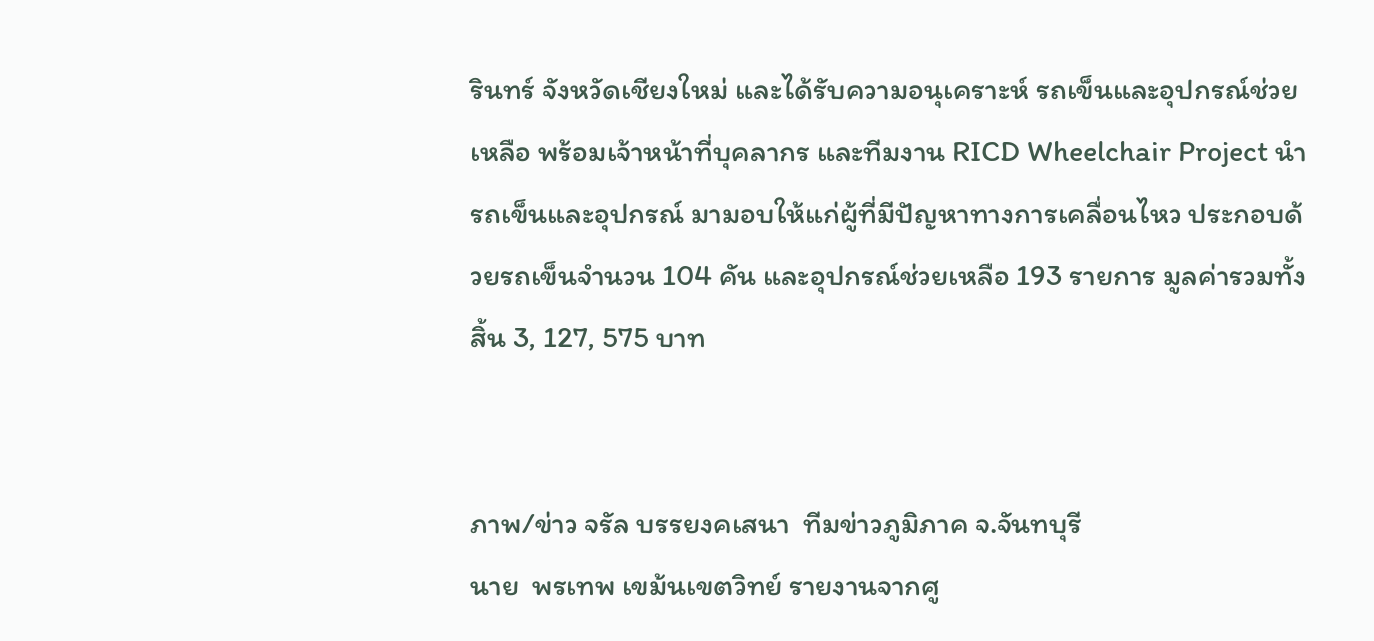รินทร์ จังหวัดเชียงใหม่ และได้รับความอนุเคราะห์ รถเข็นและอุปกรณ์ช่วยเหลือ พร้อมเจ้าหน้าที่บุคลากร และทีมงาน RICD Wheelchair Project นำรถเข็นและอุปกรณ์ มามอบให้แก่ผู้ที่มีปัญหาทางการเคลื่อนไหว ประกอบด้วยรถเข็นจำนวน 104 คัน และอุปกรณ์ช่วยเหลือ 193 รายการ มูลค่ารวมทั้งสิ้น 3, 127, 575 บาท


ภาพ/ข่าว จรัล บรรยงคเสนา  ทีมข่าวภูมิภาค จ.จันทบุรี
นาย  พรเทพ เขม้นเขตวิทย์ รายงานจากศู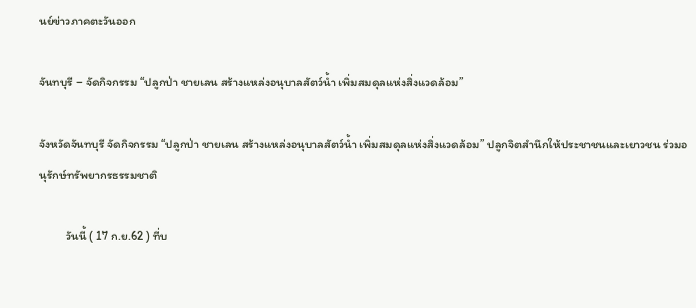นย์ข่าวภาคตะวันออก

จันทบุรี – จัดกิจกรรม “ปลูกป่า ชายเลน สร้างแหล่งอนุบาลสัตว์น้ำ เพิ่มสมดุลแห่งสิ่งแวดล้อม”

จังหวัดจันทบุรี จัดกิจกรรม “ปลูกป่า ชายเลน สร้างแหล่งอนุบาลสัตว์น้ำ เพิ่มสมดุลแห่งสิ่งแวดล้อม” ปลูกจิตสํานึกให้ประชาชนและเยาวชน ร่วมอนุรักษ์ทรัพยากรธรรมชาติ

         วันนี้ ( 17 ก.ย.62 ) ที่บ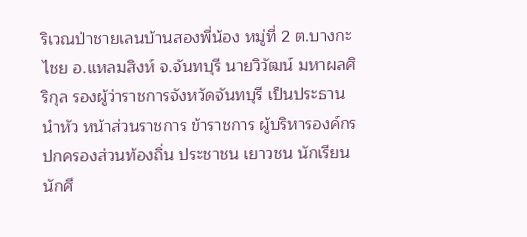ริเวณป่าชายเลนบ้านสองพี่น้อง หมู่ที่ 2 ต.บางกะไชย อ.แหลมสิงห์ จ.จันทบุรี นายวิวัฒน์ มหาผลศิริกุล รองผู้ว่าราชการจังหวัดจันทบุรี เป็นประธาน นำหัว หน้าส่วนราชการ ข้าราชการ ผู้บริหารองค์กรปกครองส่วนท้องถิ่น ประชาชน เยาวชน นักเรียน นักศึ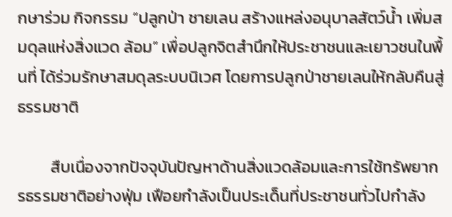กษาร่วม กิจกรรม “ปลูกป่า ชายเลน สร้างแหล่งอนุบาลสัตว์น้ำ เพิ่มสมดุลแห่งสิ่งแวด ล้อม” เพื่อปลูกจิตสํานึกให้ประชาชนและเยาวชนในพื้นที่ ได้ร่วมรักษาสมดุลระบบนิเวศ โดยการปลูกป่าชายเลนให้กลับคืนสู่ธรรมชาติ

         สืบเนื่องจากปัจจุบันปัญหาด้านสิ่งแวดล้อมและการใช้ทรัพยากรธรรมชาติอย่างฟุ่ม เฟือยกำลังเป็นประเด็นที่ประชาชนทั่วไปกำลัง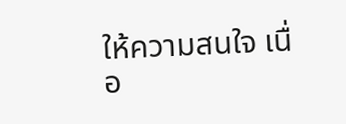ให้ความสนใจ เนื่อ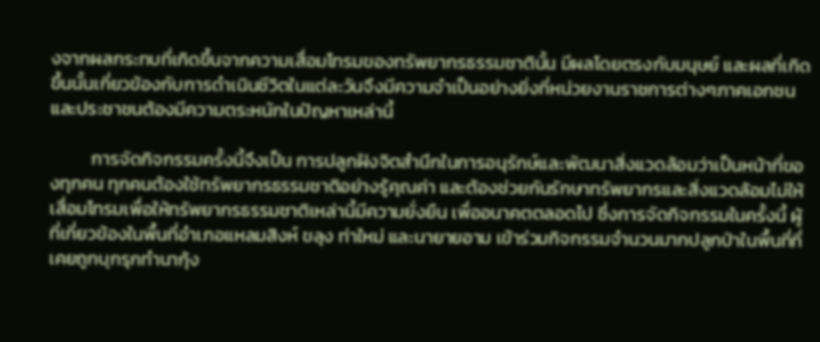งจากผลกระทบที่เกิดขึ้นจากความเสื่อมโทรมของทรัพยากรธรรมชาตินั้น มีผลโดยตรงกับมนุษย์ และผลที่เกิดขึ้นนั้นเกี่ยวข้องกับการดำเนินชีวิตในแต่ละวันจึงมีความจำเป็นอย่างยิ่งที่หน่วยงานราชการต่างๆภาคเอกชน และประชาชนต้องมีความตระหนักในปัญหาเหล่านี้

          การจัดกิจกรรมครั้งนี้จึงเป็น การปลูกฝังจิตสำนึกในการอนุรักษ์และพัฒนาสิ่งแวดล้อมว่าเป็นหน้าที่ของทุกคน ทุกคนต้องใช้ทรัพยากรธรรมชาติอย่างรู้คุณค่า และต้องช่วยกันรักษาทรัพยากรและสิ่งแวดล้อมไม่ให้เสื่อมโทรมเพื่อให้ทรัพยากรธรรมชาติเหล่านี้มีความยั่งยืน เพื่ออนาคตตลอดไป ซึ่งการจัดกิจกรรมในครั้งนี้ ผู้ที่เกี่ยวข้องในพื้นที่อําเภอแหลมสิงห์ ขลุง ท่าใหม่ และนายายอาม เข้าร่วมกิจกรรมจำนวนมากปลูกป่าในพื้นที่ที่เคยถูกบุกรุกทำนากุ้ง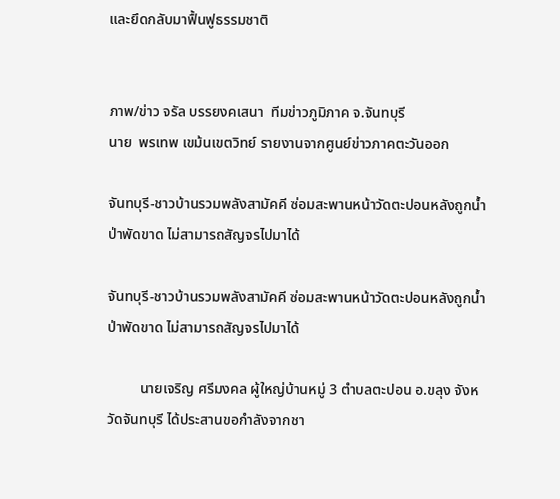และยึดกลับมาฟื้นฟูธรรมชาติ


ภาพ/ข่าว จรัล บรรยงคเสนา  ทีมข่าวภูมิภาค จ.จันทบุรี
นาย  พรเทพ เขม้นเขตวิทย์ รายงานจากศูนย์ข่าวภาคตะวันออก

จันทบุรี-ชาวบ้านรวมพลังสามัคคี ซ่อมสะพานหน้าวัดตะปอนหลังถูกน้ำป่าพัดขาด ไม่สามารถสัญจรไปมาได้

จันทบุรี-ชาวบ้านรวมพลังสามัคคี ซ่อมสะพานหน้าวัดตะปอนหลังถูกน้ำป่าพัดขาด ไม่สามารถสัญจรไปมาได้

         นายเจริญ ศรีมงคล ผู้ใหญ่บ้านหมู่ 3 ตำบลตะปอน อ.ขลุง จังหวัดจันทบุรี ได้ประสานขอกำลังจากชา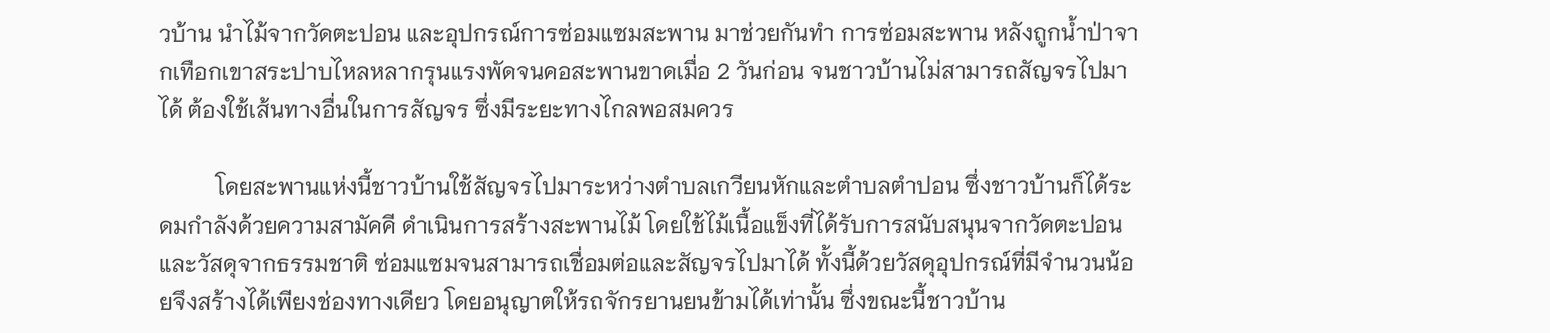วบ้าน นำไม้จากวัดตะปอน และอุปกรณ์การซ่อมแซมสะพาน มาช่วยกันทำ การซ่อมสะพาน หลังถูกน้ำป่าจากเทือกเขาสระปาบไหลหลากรุนแรงพัดจนคอสะพานขาดเมื่อ 2 วันก่อน จนชาวบ้านไม่สามารถสัญจรไปมาได้ ต้องใช้เส้นทางอื่นในการสัญจร ซึ่งมีระยะทางไกลพอสมควร

          โดยสะพานแห่งนี้ชาวบ้านใช้สัญจรไปมาระหว่างตำบลเกวียนหักและตำบลตำปอน ซึ่งชาวบ้านก็ได้ระดมกำลังด้วยความสามัคคี ดำเนินการสร้างสะพานไม้ โดยใช้ไม้เนื้อแข็งที่ได้รับการสนับสนุนจากวัดตะปอน และวัสดุจากธรรมชาติ ซ่อมแซมจนสามารถเชื่อมต่อและสัญจรไปมาได้ ทั้งนี้ด้วยวัสดุอุปกรณ์ที่มีจำนวนน้อยจึงสร้างได้เพียงช่องทางเดียว โดยอนุญาตให้รถจักรยานยนข้ามได้เท่านั้น ซึ่งขณะนี้ชาวบ้าน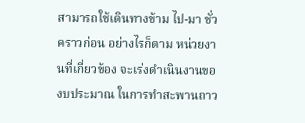สามารถใช้เดินทางข้าม ไป-มา ชั่วคราวก่อน อย่างไรก็ตาม หน่วยงานที่เกี่ยวข้อง จะเร่งดำเนินงานของบประมาณ ในการทำสะพานถาว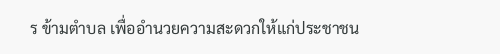ร ข้ามตำบล เพื่ออำนวยความสะดวกให้แก่ประชาชน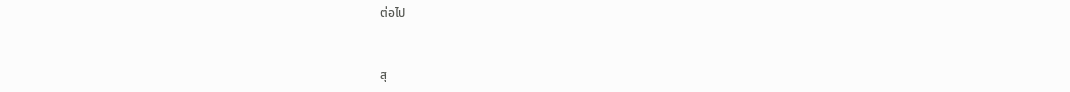ต่อไป


สุ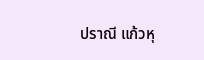ปราณี แก้วหุ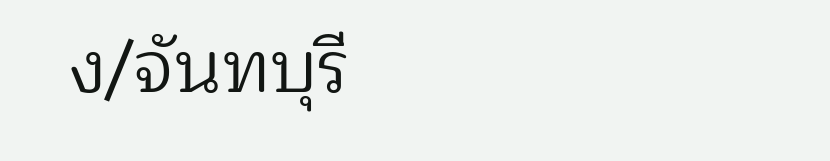ง/จันทบุรี